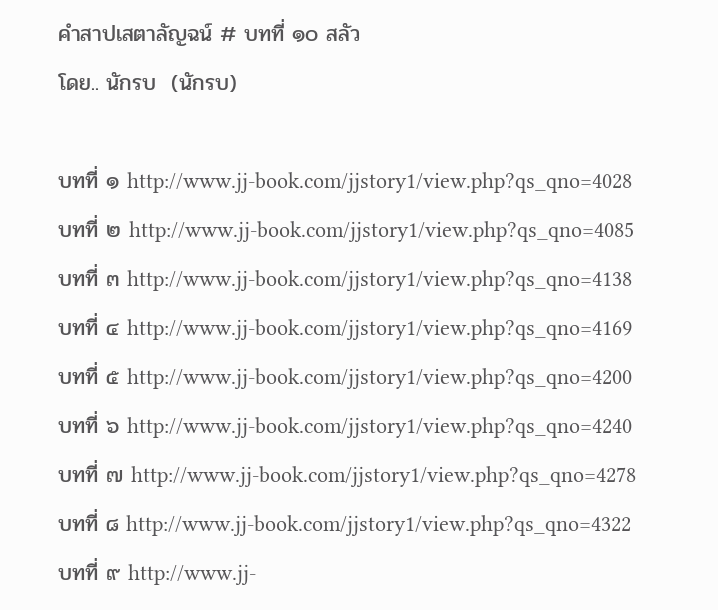คำสาปเสตาลัญฉน์ # บทที่ ๑๐ สลัว
โดย.. นักรบ  (นักรบ)

บทที่ ๑ http://www.jj-book.com/jjstory1/view.php?qs_qno=4028
บทที่ ๒ http://www.jj-book.com/jjstory1/view.php?qs_qno=4085
บทที่ ๓ http://www.jj-book.com/jjstory1/view.php?qs_qno=4138
บทที่ ๔ http://www.jj-book.com/jjstory1/view.php?qs_qno=4169
บทที่ ๕ http://www.jj-book.com/jjstory1/view.php?qs_qno=4200
บทที่ ๖ http://www.jj-book.com/jjstory1/view.php?qs_qno=4240
บทที่ ๗ http://www.jj-book.com/jjstory1/view.php?qs_qno=4278
บทที่ ๘ http://www.jj-book.com/jjstory1/view.php?qs_qno=4322
บทที่ ๙ http://www.jj-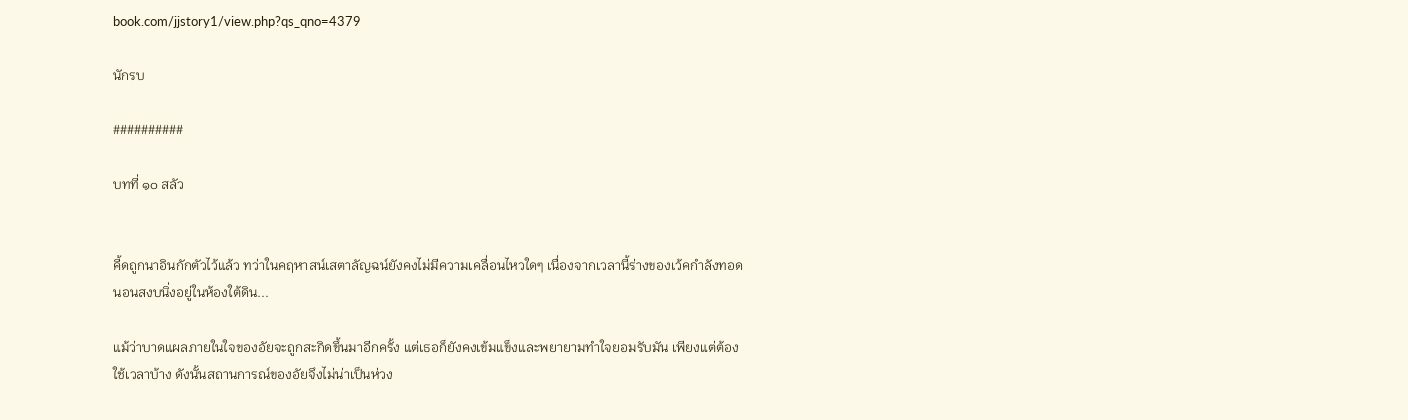book.com/jjstory1/view.php?qs_qno=4379

นักรบ

##########

บทที่ ๑๐ สลัว


คี้ดถูกนาอินกักตัวไว้แล้ว ทว่าในคฤหาสน์เสตาลัญฉน์ยังคงไม่มีความเคลื่อนไหวใดๆ เนื่องจากเวลานี้ร่างของเว้คกำลังทอดนอนสงบนิ่งอยู่ในห้องใต้ดิน...

แม้ว่าบาดแผลภายในใจของอัยจะถูกสะกิดขึ้นมาอีกครั้ง แต่เธอก็ยังคงเข้มแข็งและพยายามทำใจยอมรับมัน เพียงแต่ต้องใช้เวลาบ้าง ดังนั้นสถานการณ์ของอัยจึงไม่น่าเป็นห่วง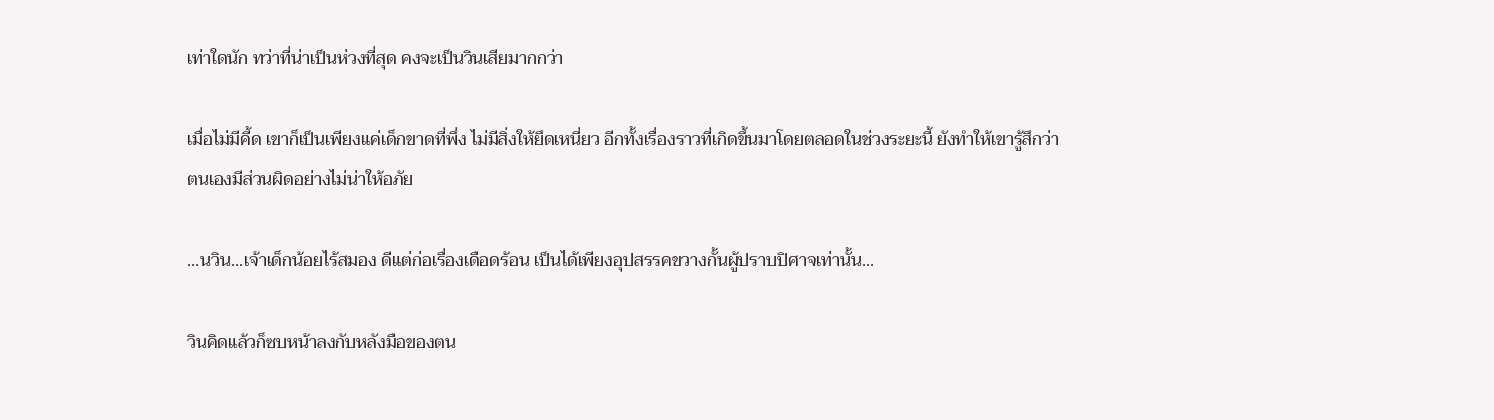เท่าใดนัก ทว่าที่น่าเป็นห่วงที่สุด คงจะเป็นวินเสียมากกว่า

เมื่อไม่มีคี้ด เขาก็เป็นเพียงแค่เด็กขาดที่พึ่ง ไม่มีสิ่งให้ยึดเหนี่ยว อีกทั้งเรื่องราวที่เกิดขึ้นมาโดยตลอดในช่วงระยะนี้ ยังทำให้เขารู้สึกว่า ตนเองมีส่วนผิดอย่างไม่น่าให้อภัย

...นวิน...เจ้าเด็กน้อยไร้สมอง ดีแต่ก่อเรื่องเดือดร้อน เป็นได้เพียงอุปสรรคขวางกั้นผู้ปราบปิศาจเท่านั้น...

วินคิดแล้วก็ซบหน้าลงกับหลังมือของตน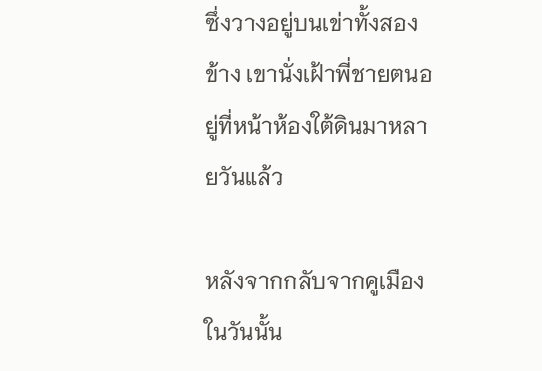ซึ่งวางอยู่บนเข่าทั้งสองข้าง เขานั่งเฝ้าพี่ชายตนอยู่ที่หน้าห้องใต้ดินมาหลายวันแล้ว

หลังจากกลับจากคูเมืองในวันนั้น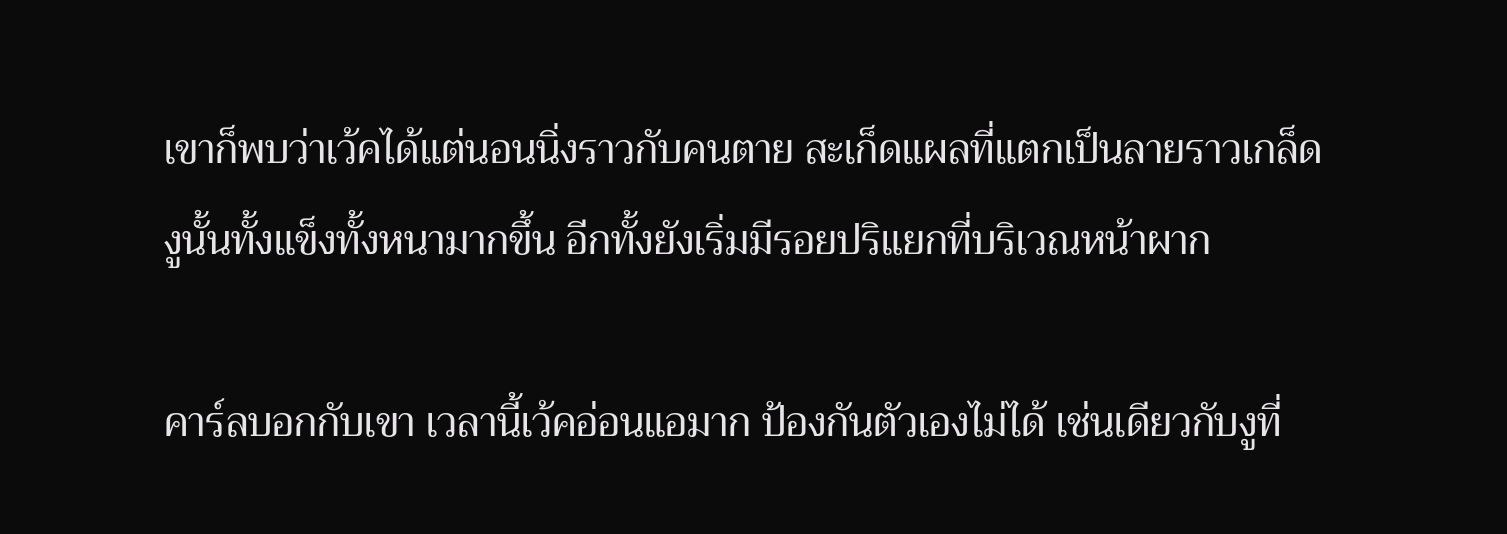เขาก็พบว่าเว้คได้แต่นอนนิ่งราวกับคนตาย สะเก็ดแผลที่แตกเป็นลายราวเกล็ดงูนั้นทั้งแข็งทั้งหนามากขึ้น อีกทั้งยังเริ่มมีรอยปริแยกที่บริเวณหน้าผาก

คาร์ลบอกกับเขา เวลานี้เว้คอ่อนแอมาก ป้องกันตัวเองไม่ได้ เช่นเดียวกับงูที่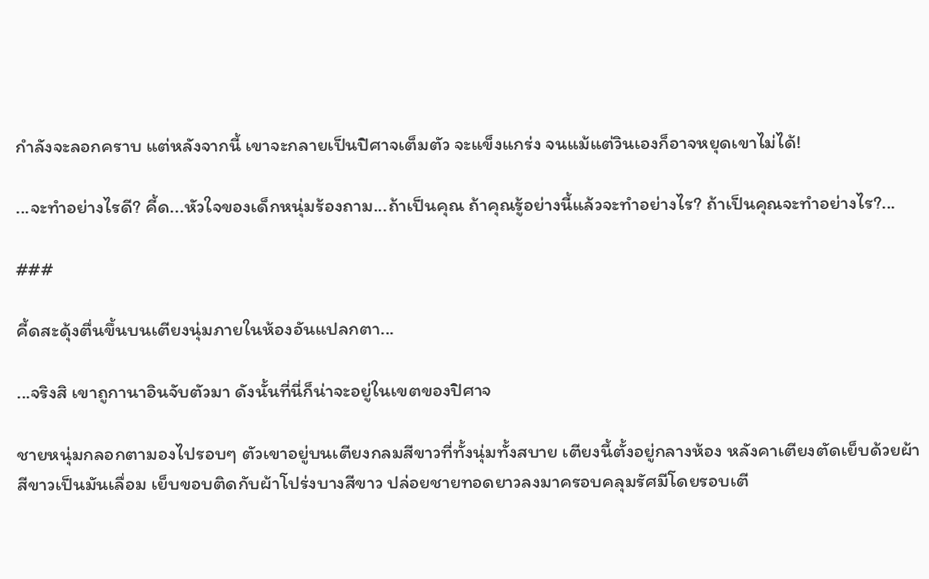กำลังจะลอกคราบ แต่หลังจากนี้ เขาจะกลายเป็นปิศาจเต็มตัว จะแข็งแกร่ง จนแม้แต่วินเองก็อาจหยุดเขาไม่ได้!

...จะทำอย่างไรดี? คี้ด...หัวใจของเด็กหนุ่มร้องถาม...ถ้าเป็นคุณ ถ้าคุณรู้อย่างนี้แล้วจะทำอย่างไร? ถ้าเป็นคุณจะทำอย่างไร?...

###

คี้ดสะดุ้งตื่นขึ้นบนเตียงนุ่มภายในห้องอันแปลกตา...

...จริงสิ เขาถูกานาอินจับตัวมา ดังนั้นที่นี่ก็น่าจะอยู่ในเขตของปิศาจ

ชายหนุ่มกลอกตามองไปรอบๆ ตัวเขาอยู่บนเตียงกลมสีขาวที่ทั้งนุ่มทั้งสบาย เตียงนี้ตั้งอยู่กลางห้อง หลังคาเตียงตัดเย็บด้วยผ้าสีขาวเป็นมันเลื่อม เย็บขอบติดกับผ้าโปร่งบางสีขาว ปล่อยชายทอดยาวลงมาครอบคลุมรัศมีโดยรอบเตี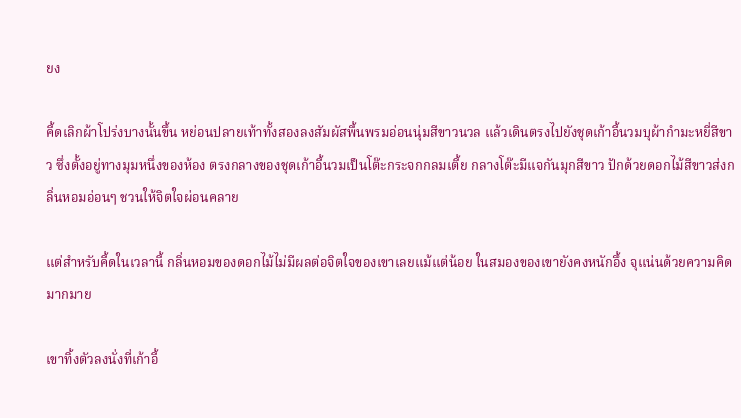ยง

คี้ดเลิกผ้าโปร่งบางนั้นขึ้น หย่อนปลายเท้าทั้งสองลงสัมผัสพื้นพรมอ่อนนุ่มสีขาวนวล แล้วเดินตรงไปยังชุดเก้าอี้นวมบุผ้ากำมะหยี่สีขาว ซึ่งตั้งอยู่ทางมุมหนึ่งของห้อง ตรงกลางของชุดเก้าอี้นวมเป็นโต๊ะกระจกกลมเตี้ย กลางโต๊ะมีแจกันมุกสีขาว ปักด้วยดอกไม้สีขาวส่งกลิ่นหอมอ่อนๆ ชวนให้จิตใจผ่อนคลาย

แต่สำหรับคี้ดในเวลานี้ กลิ่นหอมของดอกไม้ไม่มีผลต่อจิตใจของเขาเลยแม้แต่น้อย ในสมองของเขายังคงหนักอึ้ง จุแน่นด้วยความคิดมากมาย

เขาทิ้งตัวลงนั่งที่เก้าอี้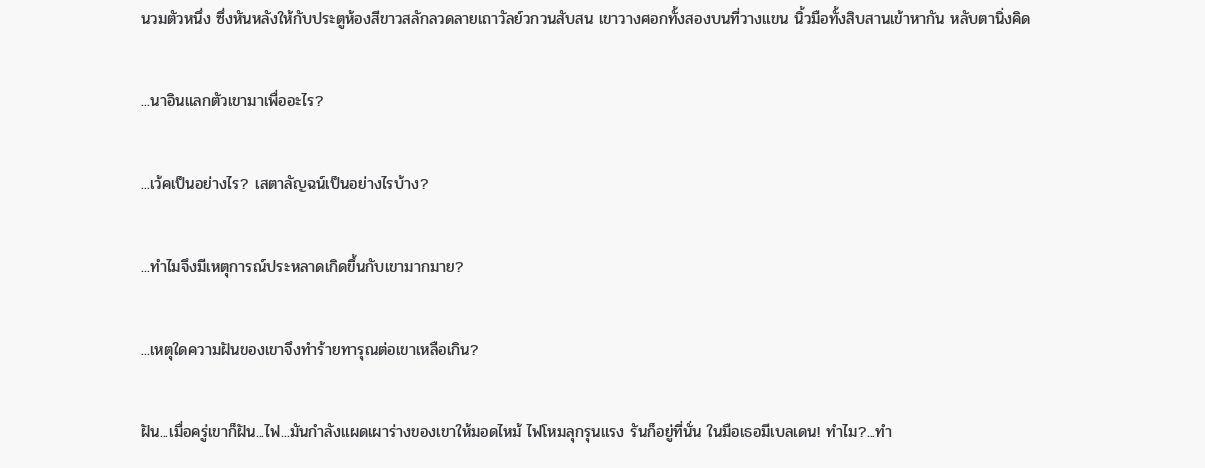นวมตัวหนึ่ง ซึ่งหันหลังให้กับประตูห้องสีขาวสลักลวดลายเถาวัลย์วกวนสับสน เขาวางศอกทั้งสองบนที่วางแขน นิ้วมือทั้งสิบสานเข้าหากัน หลับตานิ่งคิด

...นาอินแลกตัวเขามาเพื่ออะไร?

...เว้คเป็นอย่างไร? เสตาลัญฉน์เป็นอย่างไรบ้าง?

...ทำไมจึงมีเหตุการณ์ประหลาดเกิดขึ้นกับเขามากมาย?

...เหตุใดความฝันของเขาจึงทำร้ายทารุณต่อเขาเหลือเกิน?

ฝัน...เมื่อครู่เขาก็ฝัน...ไฟ...มันกำลังแผดเผาร่างของเขาให้มอดไหม้ ไฟโหมลุกรุนแรง รันก็อยู่ที่นั่น ในมือเธอมีเบลเดน! ทำไม?...ทำ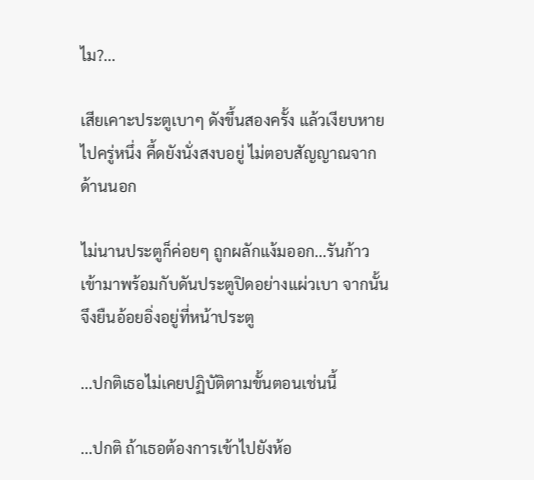ไม?...

เสียเคาะประตูเบาๆ ดังขึ้นสองครั้ง แล้วเงียบหายไปครู่หนึ่ง คี้ดยังนั่งสงบอยู่ ไม่ตอบสัญญาณจากด้านนอก

ไม่นานประตูก็ค่อยๆ ถูกผลักแง้มออก...รันก้าวเข้ามาพร้อมกับดันประตูปิดอย่างแผ่วเบา จากนั้นจึงยืนอ้อยอิ่งอยู่ที่หน้าประตู

...ปกติเธอไม่เคยปฏิบัติตามขั้นตอนเช่นนี้

...ปกติ ถ้าเธอต้องการเข้าไปยังห้อ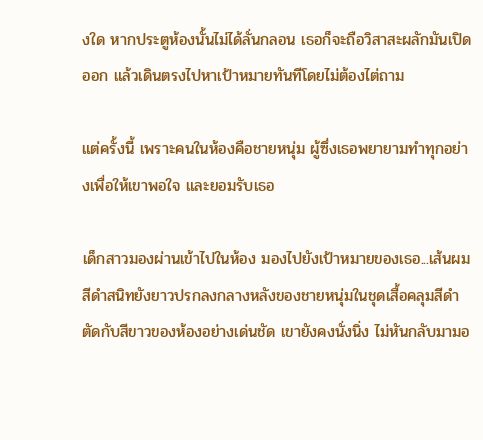งใด หากประตูห้องนั้นไม่ได้ลั่นกลอน เธอก็จะถือวิสาสะผลักมันเปิดออก แล้วเดินตรงไปหาเป้าหมายทันทีโดยไม่ต้องไต่ถาม

แต่ครั้งนี้ เพราะคนในห้องคือชายหนุ่ม ผู้ซึ่งเธอพยายามทำทุกอย่างเพื่อให้เขาพอใจ และยอมรับเธอ

เด็กสาวมองผ่านเข้าไปในห้อง มองไปยังเป้าหมายของเธอ...เส้นผมสีดำสนิทยังยาวปรกลงกลางหลังของชายหนุ่มในชุดเสื้อคลุมสีดำตัดกับสีขาวของห้องอย่างเด่นชัด เขายังคงนั่งนิ่ง ไม่หันกลับมามอ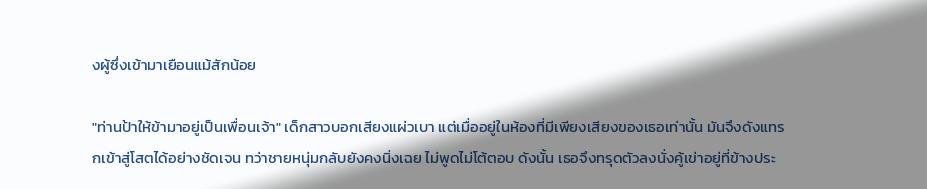งผู้ซึ่งเข้ามาเยือนแม้สักน้อย

"ท่านป้าให้ข้ามาอยู่เป็นเพื่อนเจ้า" เด็กสาวบอกเสียงแผ่วเบา แต่เมื่ออยู่ในห้องที่มีเพียงเสียงของเธอเท่านั้น มันจึงดังแทรกเข้าสู่โสตได้อย่างชัดเจน ทว่าชายหนุ่มกลับยังคงนิ่งเฉย ไม่พูดไม่โต้ตอบ ดังนั้น เธอจึงทรุดตัวลงนั่งคู้เข่าอยู่ที่ข้างประ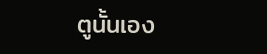ตูนั้นเอง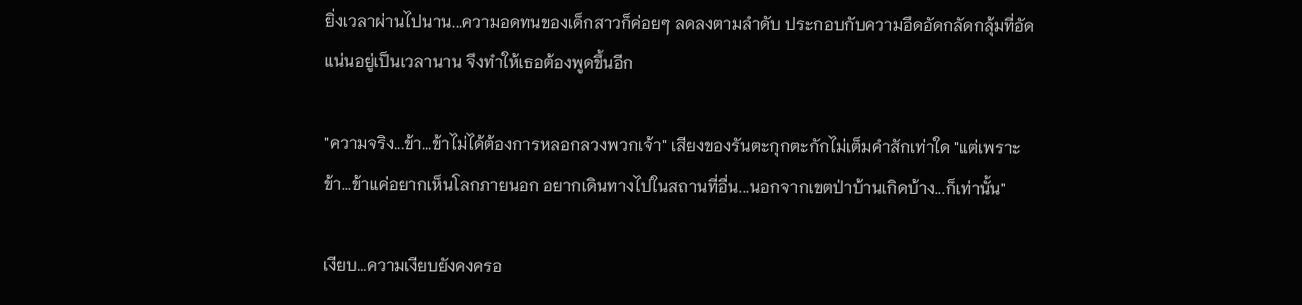ยิ่งเวลาผ่านไปนาน...ความอดทนของเด็กสาวก็ค่อยๆ ลดลงตามลำดับ ประกอบกับความอึดอัดกลัดกลุ้มที่อัดแน่นอยู่เป็นเวลานาน จึงทำให้เธอต้องพูดขึ้นอีก

"ความจริง...ข้า...ข้าไม่ได้ต้องการหลอกลวงพวกเจ้า" เสียงของรันตะกุกตะกักไม่เต็มคำสักเท่าใด "แต่เพราะข้า...ข้าแค่อยากเห็นโลกภายนอก อยากเดินทางไปในสถานที่อื่น...นอกจากเขตป่าบ้านเกิดบ้าง...ก็เท่านั้น"

เงียบ...ความเงียบยังคงครอ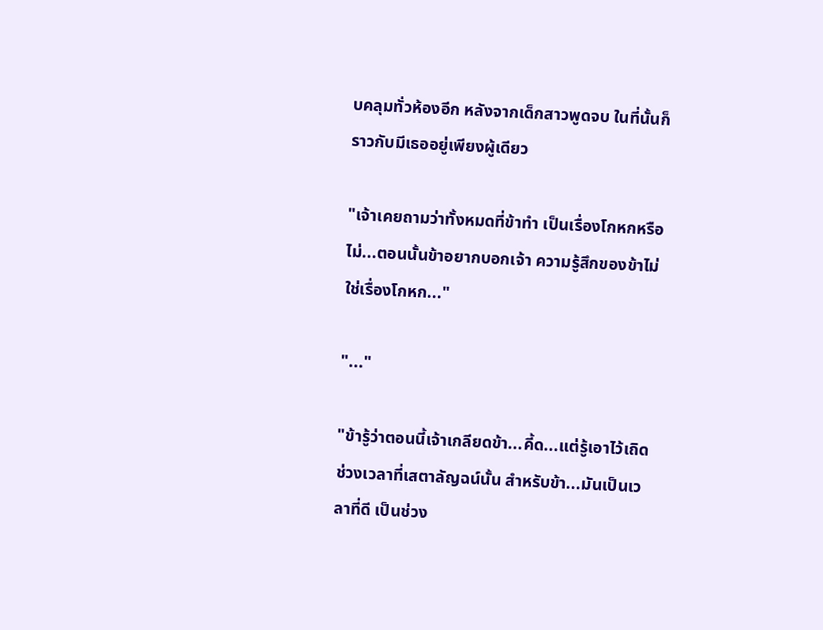บคลุมทั่วห้องอีก หลังจากเด็กสาวพูดจบ ในที่นั้นก็ราวกับมีเธออยู่เพียงผู้เดียว

"เจ้าเคยถามว่าทั้งหมดที่ข้าทำ เป็นเรื่องโกหกหรือไม่...ตอนนั้นข้าอยากบอกเจ้า ความรู้สึกของข้าไม่ใช่เรื่องโกหก..."

"..."

"ข้ารู้ว่าตอนนี้เจ้าเกลียดข้า...คี้ด...แต่รู้เอาไว้เถิด ช่วงเวลาที่เสตาลัญฉน์นั้น สำหรับข้า...มันเป็นเวลาที่ดี เป็นช่วง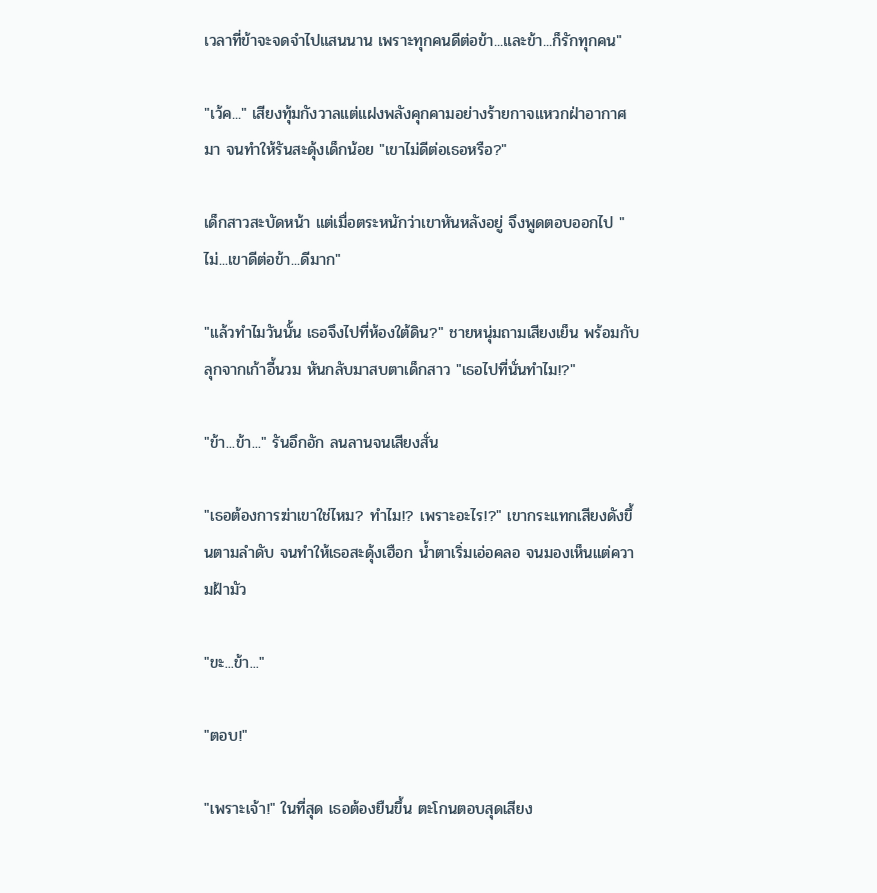เวลาที่ข้าจะจดจำไปแสนนาน เพราะทุกคนดีต่อข้า...และข้า...ก็รักทุกคน"

"เว้ค..." เสียงทุ้มกังวาลแต่แฝงพลังคุกคามอย่างร้ายกาจแหวกฝ่าอากาศมา จนทำให้รันสะดุ้งเด็กน้อย "เขาไม่ดีต่อเธอหรือ?"

เด็กสาวสะบัดหน้า แต่เมื่อตระหนักว่าเขาหันหลังอยู่ จึงพูดตอบออกไป "ไม่...เขาดีต่อข้า...ดีมาก"

"แล้วทำไมวันนั้น เธอจึงไปที่ห้องใต้ดิน?" ชายหนุ่มถามเสียงเย็น พร้อมกับลุกจากเก้าอี้นวม หันกลับมาสบตาเด็กสาว "เธอไปที่นั่นทำไม!?"

"ข้า...ข้า..." รันอึกอัก ลนลานจนเสียงสั่น

"เธอต้องการฆ่าเขาใช่ไหม? ทำไม!? เพราะอะไร!?" เขากระแทกเสียงดังขึ้นตามลำดับ จนทำให้เธอสะดุ้งเฮือก น้ำตาเริ่มเอ่อคลอ จนมองเห็นแต่ความฝ้ามัว

"ขะ...ข้า..."

"ตอบ!"

"เพราะเจ้า!" ในที่สุด เธอต้องยืนขึ้น ตะโกนตอบสุดเสียง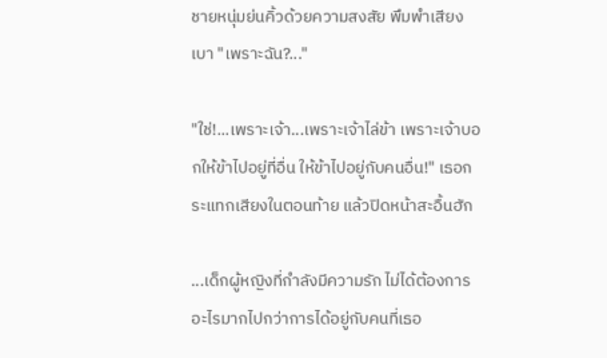ชายหนุ่มย่นคิ้วด้วยความสงสัย พึมพำเสียงเบา "เพราะฉัน?..."

"ใช่!...เพราะเจ้า...เพราะเจ้าไล่ข้า เพราะเจ้าบอกให้ข้าไปอยู่ที่อื่น ให้ข้าไปอยู่กับคนอื่น!" เธอกระแทกเสียงในตอนท้าย แล้วปิดหน้าสะอื้นฮัก

...เด็กผู้หญิงที่กำลังมีความรัก ไม่ได้ต้องการอะไรมากไปกว่าการได้อยู่กับคนที่เธอ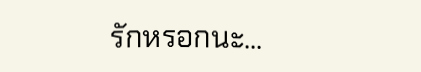รักหรอกนะ...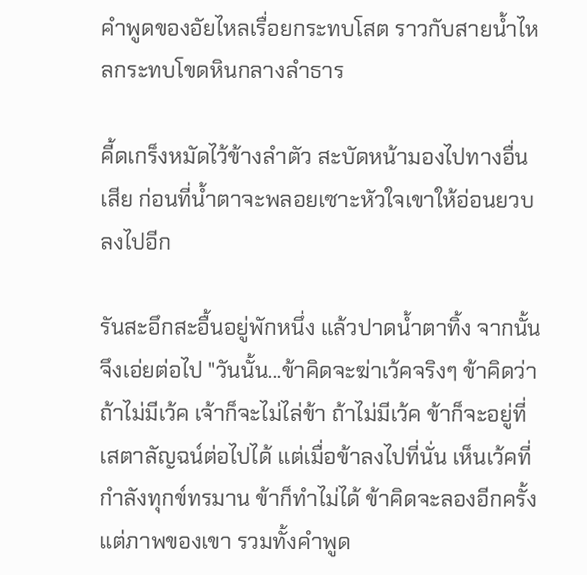คำพูดของอัยไหลเรื่อยกระทบโสต ราวกับสายน้ำไหลกระทบโขดหินกลางลำธาร

คี้ดเกร็งหมัดไว้ข้างลำตัว สะบัดหน้ามองไปทางอื่นเสีย ก่อนที่น้ำตาจะพลอยเซาะหัวใจเขาให้อ่อนยวบลงไปอีก

รันสะอึกสะอื้นอยู่พักหนึ่ง แล้วปาดน้ำตาทิ้ง จากนั้นจึงเอ่ยต่อไป "วันนั้น...ข้าคิดจะฆ่าเว้คจริงๆ ข้าคิดว่าถ้าไม่มีเว้ค เจ้าก็จะไม่ไล่ข้า ถ้าไม่มีเว้ค ข้าก็จะอยู่ที่เสตาลัญฉน์ต่อไปได้ แต่เมื่อข้าลงไปที่นั่น เห็นเว้คที่กำลังทุกข์ทรมาน ข้าก็ทำไม่ได้ ข้าคิดจะลองอีกครั้ง แต่ภาพของเขา รวมทั้งคำพูด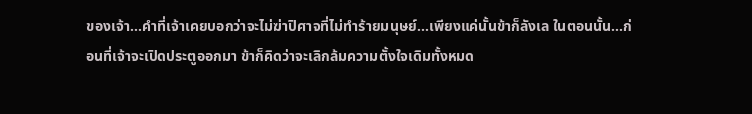ของเจ้า...คำที่เจ้าเคยบอกว่าจะไม่ฆ่าปิศาจที่ไม่ทำร้ายมนุษย์...เพียงแค่นั้นข้าก็ลังเล ในตอนนั้น...ก่อนที่เจ้าจะเปิดประตูออกมา ข้าก็คิดว่าจะเลิกล้มความตั้งใจเดิมทั้งหมด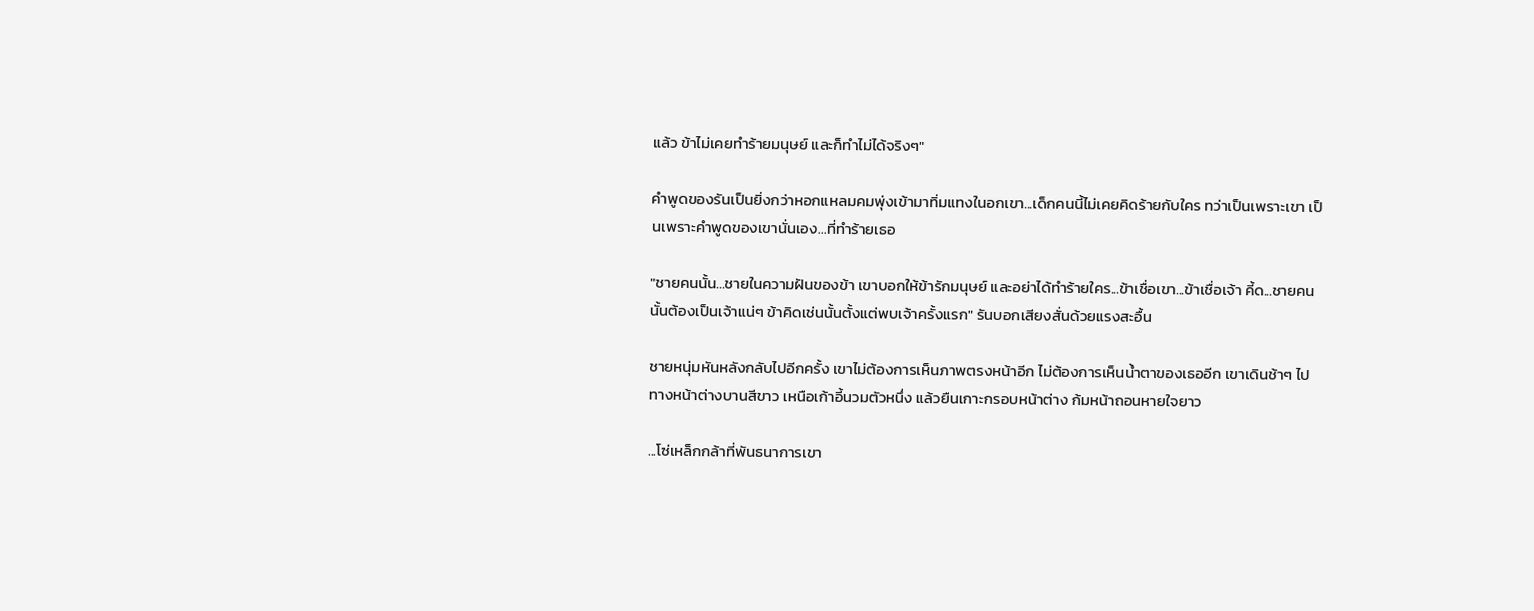แล้ว ข้าไม่เคยทำร้ายมนุษย์ และก็ทำไม่ได้จริงๆ"

คำพูดของรันเป็นยิ่งกว่าหอกแหลมคมพุ่งเข้ามาทิ่มแทงในอกเขา...เด็กคนนี้ไม่เคยคิดร้ายกับใคร ทว่าเป็นเพราะเขา เป็นเพราะคำพูดของเขานั่นเอง...ที่ทำร้ายเธอ

"ชายคนนั้น...ชายในความฝันของข้า เขาบอกให้ข้ารักมนุษย์ และอย่าได้ทำร้ายใคร...ข้าเชื่อเขา...ข้าเชื่อเจ้า คี้ด...ชายคนนั้นต้องเป็นเจ้าแน่ๆ ข้าคิดเช่นนั้นตั้งแต่พบเจ้าครั้งแรก" รันบอกเสียงสั่นด้วยแรงสะอื้น

ชายหนุ่มหันหลังกลับไปอีกครั้ง เขาไม่ต้องการเห็นภาพตรงหน้าอีก ไม่ต้องการเห็นน้ำตาของเธออีก เขาเดินช้าๆ ไปทางหน้าต่างบานสีขาว เหนือเก้าอี้นวมตัวหนึ่ง แล้วยืนเกาะกรอบหน้าต่าง ก้มหน้าถอนหายใจยาว

...โซ่เหล็กกล้าที่พันธนาการเขา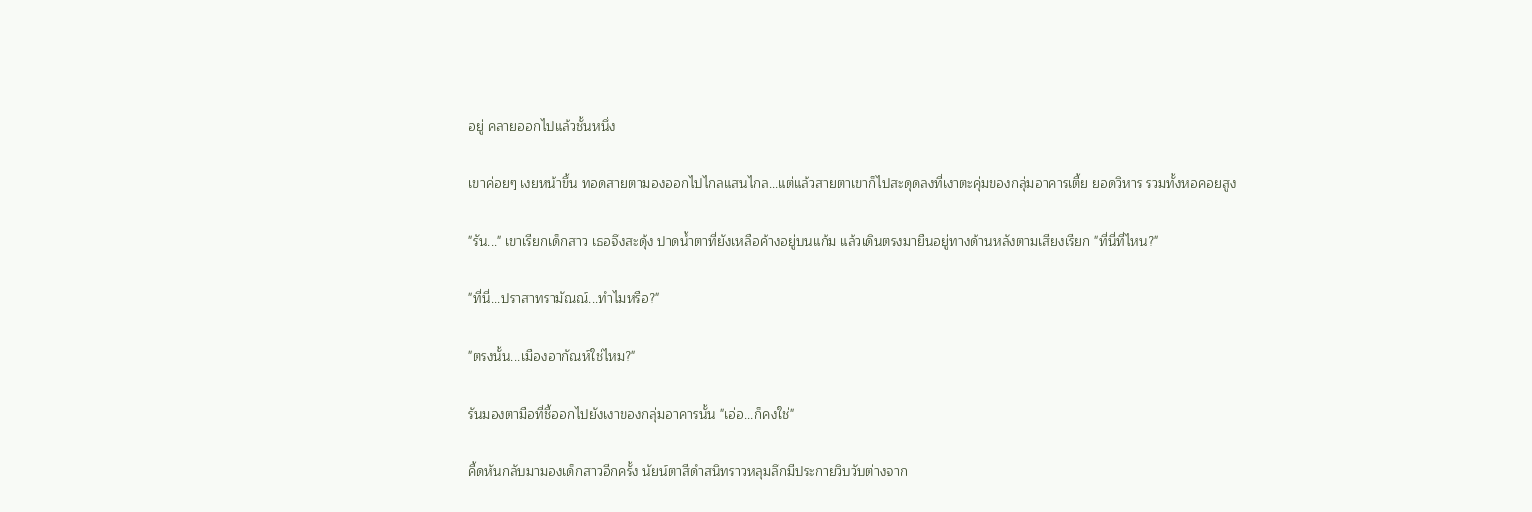อยู่ คลายออกไปแล้วชั้นหนึ่ง

เขาค่อยๆ เงยหน้าขึ้น ทอดสายตามองออกไปไกลแสนไกล...แต่แล้วสายตาเขาก็ไปสะดุดลงที่เงาตะคุ่มของกลุ่มอาคารเตี้ย ยอดวิหาร รวมทั้งหอคอยสูง

"รัน..." เขาเรียกเด็กสาว เธอจึงสะดุ้ง ปาดน้ำตาที่ยังเหลือค้างอยู่บนแก้ม แล้วเดินตรงมายืนอยู่ทางด้านหลังตามเสียงเรียก "ที่นี่ที่ไหน?"

"ที่นี่...ปราสาทรามัณณ์...ทำไมหรือ?"

"ตรงนั้น...เมืองอากัณห์ใช่ไหม?"

รันมองตามือที่ชี้ออกไปยังเงาของกลุ่มอาคารนั้น "เอ่อ...ก็คงใช่"

คี้ดหันกลับมามองเด็กสาวอีกครั้ง นัยน์ตาสีดำสนิทราวหลุมลึกมีประกายวิบวับต่างจาก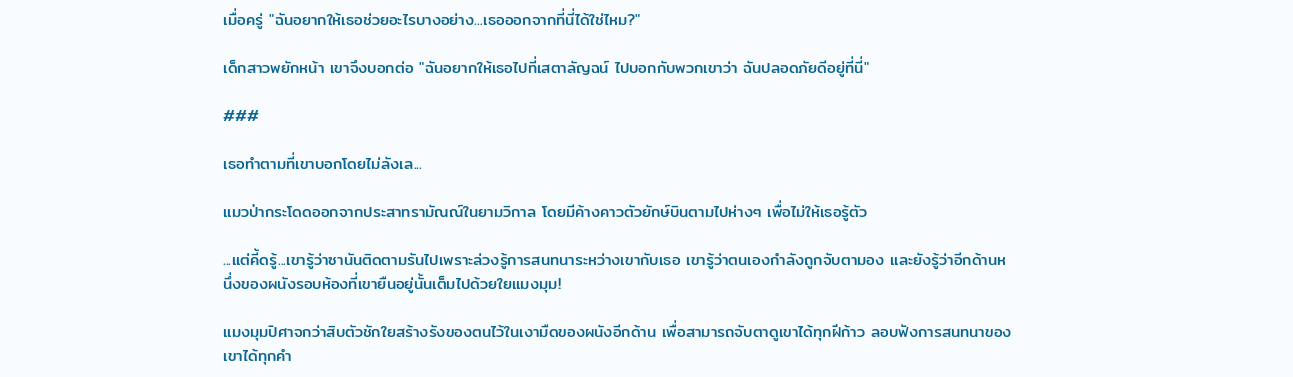เมื่อครู่ "ฉันอยากให้เธอช่วยอะไรบางอย่าง...เธอออกจากที่นี่ได้ใช่ไหม?"

เด็กสาวพยักหน้า เขาจึงบอกต่อ "ฉันอยากให้เธอไปที่เสตาลัญฉน์ ไปบอกกับพวกเขาว่า ฉันปลอดภัยดีอยู่ที่นี่"

###

เธอทำตามที่เขาบอกโดยไม่ลังเล...

แมวป่ากระโดดออกจากประสาทรามัณณ์ในยามวิกาล โดยมีค้างคาวตัวยักษ์บินตามไปห่างๆ เพื่อไม่ให้เธอรู้ตัว

...แต่คี้ดรู้...เขารู้ว่าซานันติดตามรันไปเพราะล่วงรู้การสนทนาระหว่างเขากับเธอ เขารู้ว่าตนเองกำลังถูกจับตามอง และยังรู้ว่าอีกด้านหนึ่งของผนังรอบห้องที่เขายืนอยู่นั้นเต็มไปด้วยใยแมงมุม!

แมงมุมปิศาจกว่าสิบตัวชักใยสร้างรังของตนไว้ในเงามืดของผนังอีกด้าน เพื่อสามารถจับตาดูเขาได้ทุกฝีก้าว ลอบฟังการสนทนาของเขาได้ทุกคำ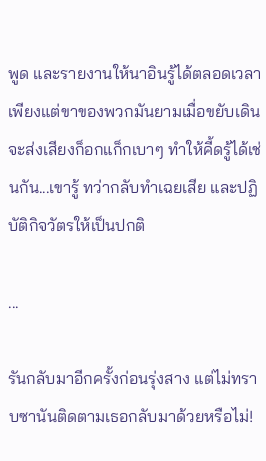พูด และรายงานให้นาอินรู้ได้ตลอดเวลา เพียงแต่ขาของพวกมันยามเมื่อขยับเดินจะส่งเสียงก็อกแก็กเบาๆ ทำให้คี้ดรู้ได้เช่นกัน...เขารู้ ทว่ากลับทำเฉยเสีย และปฏิบัติกิจวัตรให้เป็นปกติ

...

รันกลับมาอีกครั้งก่อนรุ่งสาง แต่ไม่ทราบซานันติดตามเธอกลับมาด้วยหรือไม่!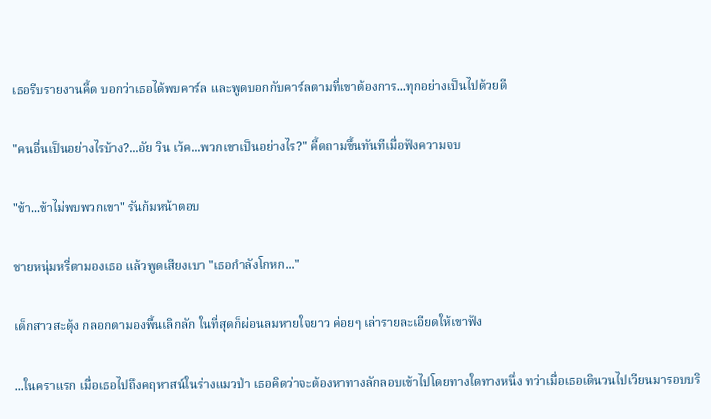เธอรีบรายงานคี้ด บอกว่าเธอได้พบคาร์ล และพูดบอกกับคาร์ลตามที่เขาต้องการ...ทุกอย่างเป็นไปด้วยดี

"คนอื่นเป็นอย่างไรบ้าง?...อัย วิน เว้ค...พวกเขาเป็นอย่างไร?" คี้ดถามขึ้นทันทีเมื่อฟังความจบ

"ข้า...ข้าไม่พบพวกเขา" รันก้มหน้าตอบ

ชายหนุ่มหรี่ตามองเธอ แล้วพูดเสียงเบา "เธอกำลังโกหก..."

เด็กสาวสะดุ้ง กลอกตามองพื้นเลิกลัก ในที่สุดก็ผ่อนลมหายใจยาว ค่อยๆ เล่ารายละเอียดให้เขาฟัง

...ในคราแรก เมื่อเธอไปถึงคฤหาสน์ในร่างแมวป่า เธอคิดว่าจะต้องหาทางลักลอบเข้าไปโดยทางใดทางหนึ่ง ทว่าเมื่อเธอเดินวนไปเวียนมารอบบริ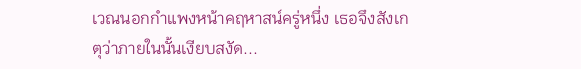เวณนอกกำแพงหน้าคฤหาสน์ครู่หนึ่ง เธอจึงสังเกตุว่าภายในนั้นเงียบสงัด...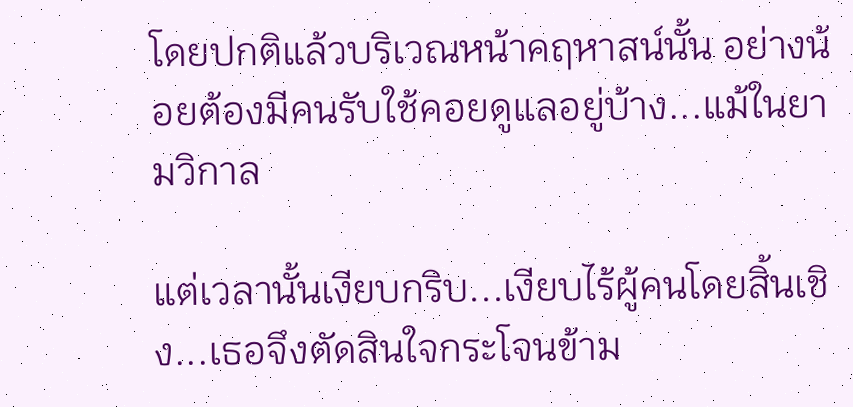โดยปกติแล้วบริเวณหน้าคฤหาสน์นั้น อย่างน้อยต้องมีคนรับใช้คอยดูแลอยู่บ้าง...แม้ในยามวิกาล

แต่เวลานั้นเงียบกริบ...เงียบไร้ผู้คนโดยสิ้นเชิง...เธอจึงตัดสินใจกระโจนข้าม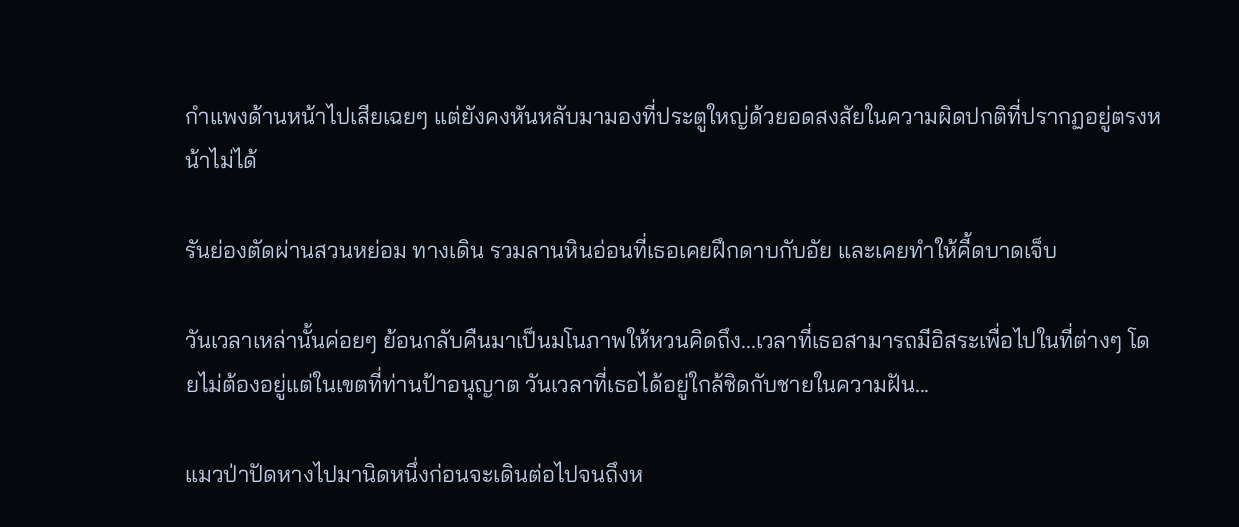กำแพงด้านหน้าไปเสียเฉยๆ แต่ยังคงหันหลับมามองที่ประตูใหญ่ด้วยอดสงสัยในความผิดปกติที่ปรากฏอยู่ตรงหน้าไม่ได้

รันย่องตัดผ่านสวนหย่อม ทางเดิน รวมลานหินอ่อนที่เธอเคยฝึกดาบกับอัย และเคยทำให้คี้ดบาดเจ็บ

วันเวลาเหล่านั้นค่อยๆ ย้อนกลับคืนมาเป็นมโนภาพให้หวนคิดถึง...เวลาที่เธอสามารถมีอิสระเพื่อไปในที่ต่างๆ โดยไม่ต้องอยู่แต่ในเขตที่ท่านป้าอนุญาต วันเวลาที่เธอได้อยู่ใกล้ชิดกับชายในความฝัน...

แมวป่าปัดหางไปมานิดหนึ่งก่อนจะเดินต่อไปจนถึงห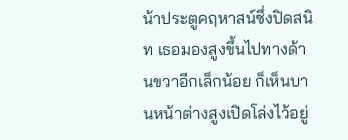น้าประตูคฤหาสน์ซึ่งปิดสนิท เธอมองสูงขึ้นไปทางด้านขวาอีกเล็กน้อย ก็เห็นบานหน้าต่างสูงเปิดโล่งไว้อยู่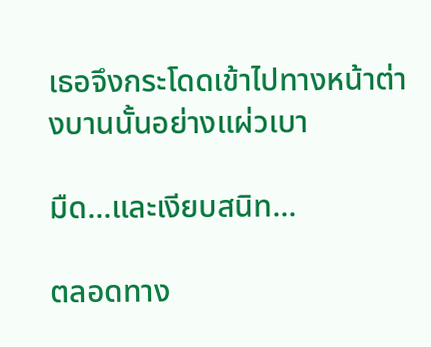เธอจึงกระโดดเข้าไปทางหน้าต่างบานนั้นอย่างแผ่วเบา

มืด...และเงียบสนิท...

ตลอดทาง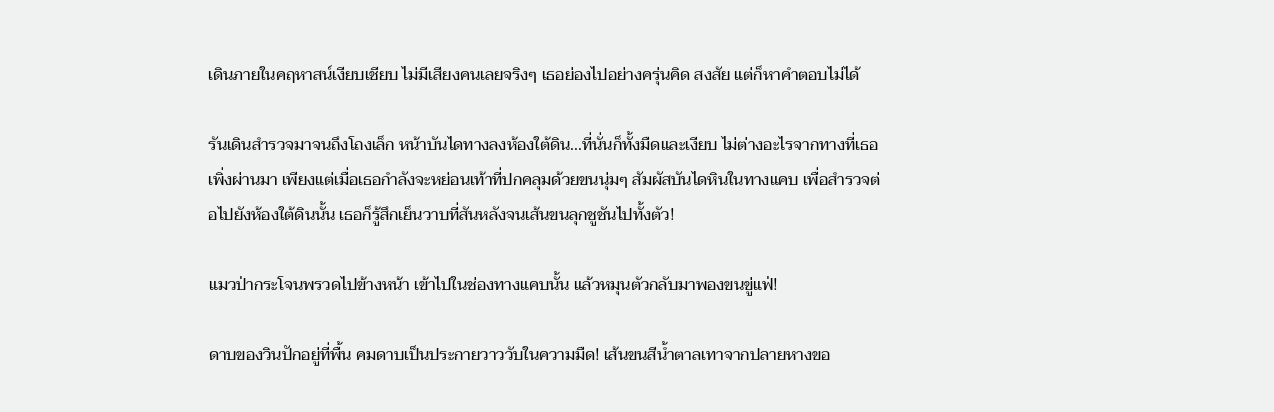เดินภายในคฤหาสน์เงียบเชียบ ไม่มีเสียงคนเลยจริงๆ เธอย่องไปอย่างครุ่นคิด สงสัย แต่ก็หาคำตอบไม่ได้

รันเดินสำรวจมาจนถึงโถงเล็ก หน้าบันไดทางลงห้องใต้ดิน...ที่นั่นก็ทั้งมืดและเงียบ ไม่ต่างอะไรจากทางที่เธอเพิ่งผ่านมา เพียงแต่เมื่อเธอกำลังจะหย่อนเท้าที่ปกคลุมด้วยขนนุ่มๆ สัมผัสบันไดหินในทางแคบ เพื่อสำรวจต่อไปยังห้องใต้ดินนั้น เธอก็รู้สึกเย็นวาบที่สันหลังจนเส้นขนลุกชูชันไปทั้งตัว!

แมวป่ากระโจนพรวดไปข้างหน้า เข้าไปในช่องทางแคบนั้น แล้วหมุนตัวกลับมาพองขนขู่แฟ่!

ดาบของวินปักอยู่ที่พื้น คมดาบเป็นประกายวาววับในความมืด! เส้นขนสีน้ำตาลเทาจากปลายหางขอ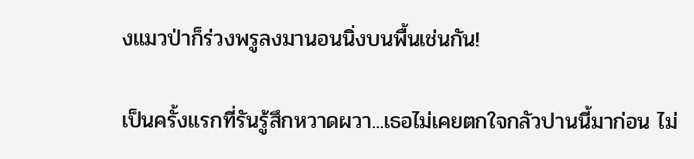งแมวป่าก็ร่วงพรูลงมานอนนิ่งบนพื้นเช่นกัน!

เป็นครั้งแรกที่รันรู้สึกหวาดผวา...เธอไม่เคยตกใจกลัวปานนี้มาก่อน ไม่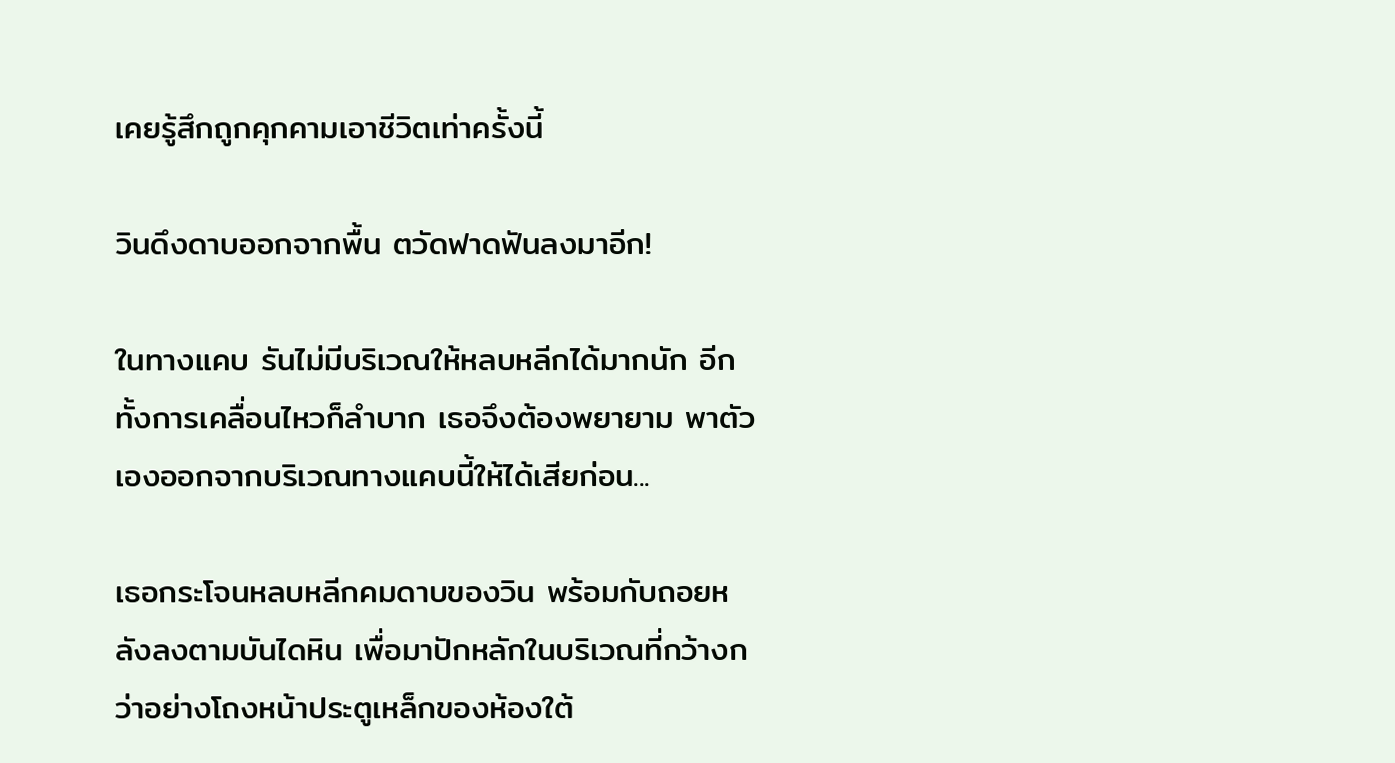เคยรู้สึกถูกคุกคามเอาชีวิตเท่าครั้งนี้

วินดึงดาบออกจากพื้น ตวัดฟาดฟันลงมาอีก!

ในทางแคบ รันไม่มีบริเวณให้หลบหลีกได้มากนัก อีกทั้งการเคลื่อนไหวก็ลำบาก เธอจึงต้องพยายาม พาตัวเองออกจากบริเวณทางแคบนี้ให้ได้เสียก่อน...

เธอกระโจนหลบหลีกคมดาบของวิน พร้อมกับถอยหลังลงตามบันไดหิน เพื่อมาปักหลักในบริเวณที่กว้างกว่าอย่างโถงหน้าประตูเหล็กของห้องใต้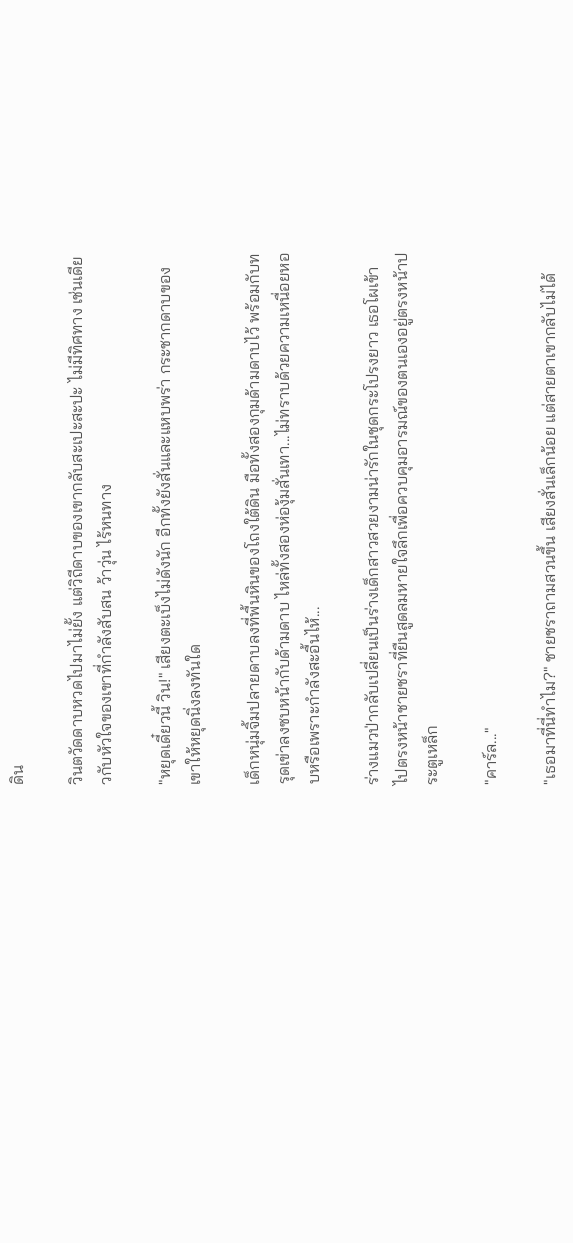ดิน

วินตวัดดาบหวดไปมาไม่ยั้ง แต่วิถีดาบของเขากลับสะเปะสะปะ ไม่มีทิศทาง เช่นเดียวกับหัวใจของเขาที่กำลังสับสน ว้าวุ่น ไร้หนทาง

"หยุดเดี๋ยวนี้ วิน!" เสียงตะเบ็งไม่ดังนัก อีกทั้งยังสั่นและแหบพร่า กระชากดาบของเขาให้หยุดนิ่งลงทันใด

เด็กหนุ่มจิ้มปลายดาบลงที่พื้นหินของโถงใต้ดิน มือทั้งสองกุมด้ามดาบไว้ พร้อมกับทรุดเข่าลงซบหน้ากับด้ามดาบ ไหล่ทั้งสองห่องุ้มสั่นเทา...ไม่ทราบด้วยความเหนื่อยหอบหรือเพราะกำลังสะอื้นไห้...

ร่างแมวป่ากลับเปลี่ยนเป็นร่างเด็กสาวสวยงามน่ารักในชุดกระโปรงยาว เธอโผเข้าไปตรงหน้าชายชราที่ยืนสูดลมหายใจลึกเพื่อควบคุมอารมณ์ของตนเองอยู่ตรงหน้าประตูเหล็ก

"คาร์ล..."

"เธอมาที่นี่ทำไม?" ชายชราถามสวนขึ้น เสียงสั่นเล็กน้อย แต่สายตาเขากลับไม่ได้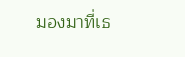มองมาที่เธ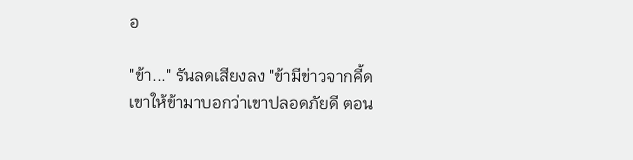อ

"ข้า..." รันลดเสียงลง "ข้ามีข่าวจากคี้ด เขาให้ข้ามาบอกว่าเขาปลอดภัยดี ตอน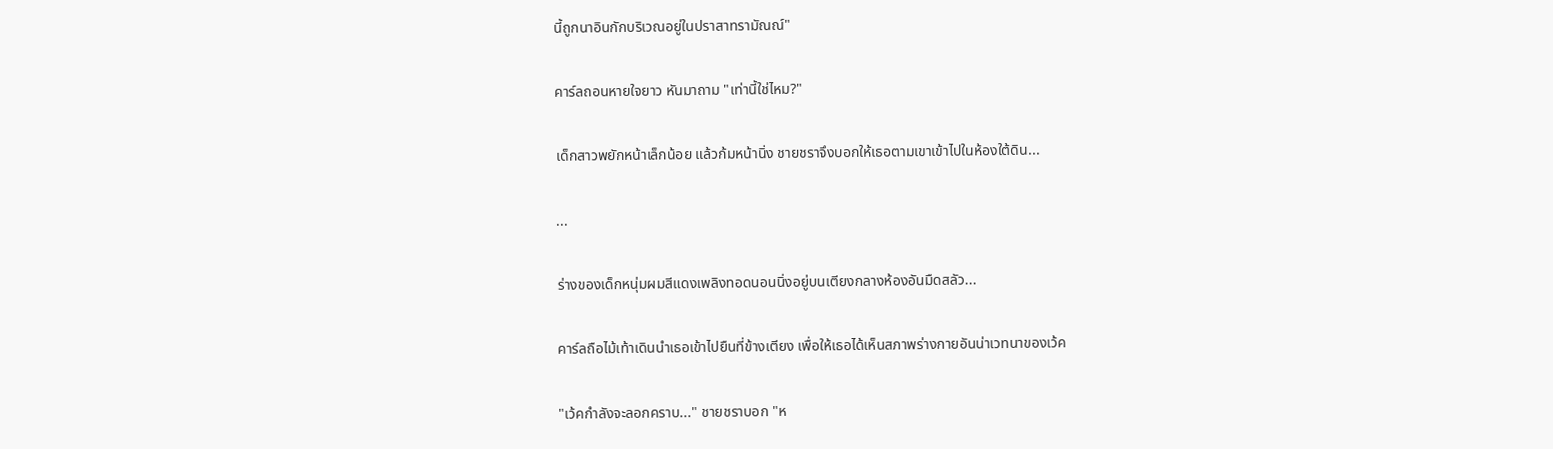นี้ถูกนาอินกักบริเวณอยู่ในปราสาทรามัณณ์"

คาร์ลถอนหายใจยาว หันมาถาม "เท่านี้ใช่ไหม?"

เด็กสาวพยักหน้าเล็กน้อย แล้วก้มหน้านิ่ง ชายชราจึงบอกให้เธอตามเขาเข้าไปในห้องใต้ดิน...

...

ร่างของเด็กหนุ่มผมสีแดงเพลิงทอดนอนนิ่งอยู่บนเตียงกลางห้องอันมืดสลัว...

คาร์ลถือไม้เท้าเดินนำเธอเข้าไปยืนที่ข้างเตียง เพื่อให้เธอได้เห็นสภาพร่างกายอันน่าเวทนาของเว้ค

"เว้คกำลังจะลอกคราบ..." ชายชราบอก "ห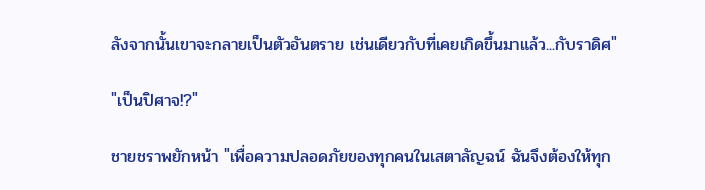ลังจากนั้นเขาจะกลายเป็นตัวอันตราย เช่นเดียวกับที่เคยเกิดขึ้นมาแล้ว...กับราดิศ"

"เป็นปิศาจ!?"

ชายชราพยักหน้า "เพื่อความปลอดภัยของทุกคนในเสตาลัญฉน์ ฉันจึงต้องให้ทุก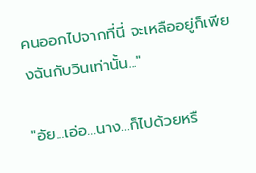คนออกไปจากที่นี่ จะเหลืออยู่ก็เพียงฉันกับวินเท่านั้น..."

"อัย...เอ่อ...นาง...ก็ไปด้วยหรื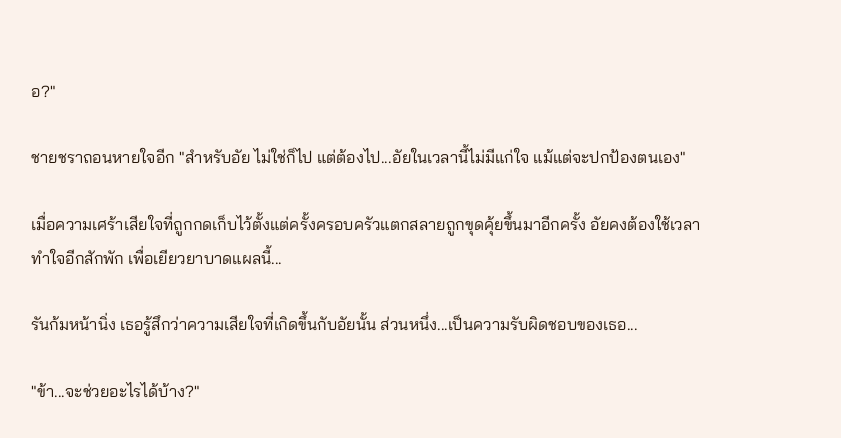อ?"

ชายชราถอนหายใจอีก "สำหรับอัย ไม่ใช่ก็ไป แต่ต้องไป...อัยในเวลานี้ไม่มีแก่ใจ แม้แต่จะปกป้องตนเอง"

เมื่อความเศร้าเสียใจที่ถูกกดเก็บไว้ตั้งแต่ครั้งครอบครัวแตกสลายถูกขุดคุ้ยขึ้นมาอีกครั้ง อัยคงต้องใช้เวลาทำใจอีกสักพัก เพื่อเยียวยาบาดแผลนี้...

รันก้มหน้านิ่ง เธอรู้สึกว่าความเสียใจที่เกิดขึ้นกับอัยนั้น ส่วนหนึ่ง...เป็นความรับผิดชอบของเธอ...

"ข้า...จะช่วยอะไรได้บ้าง?"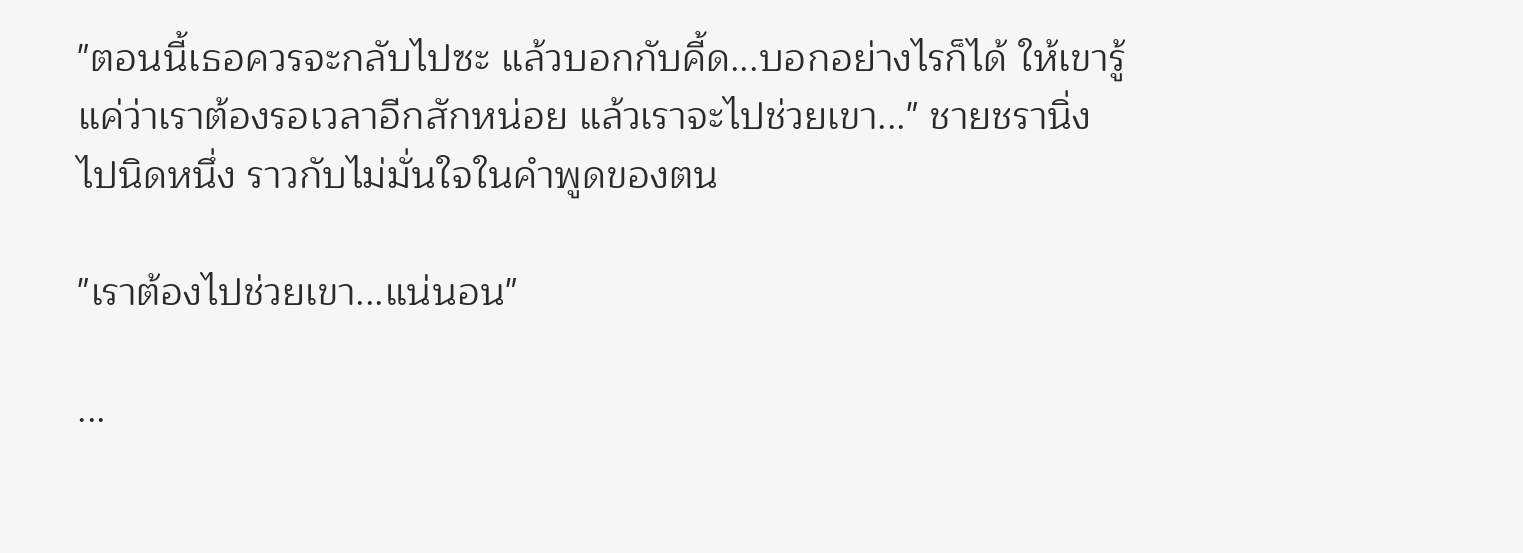"ตอนนี้เธอควรจะกลับไปซะ แล้วบอกกับคี้ด...บอกอย่างไรก็ได้ ให้เขารู้แค่ว่าเราต้องรอเวลาอีกสักหน่อย แล้วเราจะไปช่วยเขา..." ชายชรานิ่งไปนิดหนึ่ง ราวกับไม่มั่นใจในคำพูดของตน

"เราต้องไปช่วยเขา...แน่นอน"

...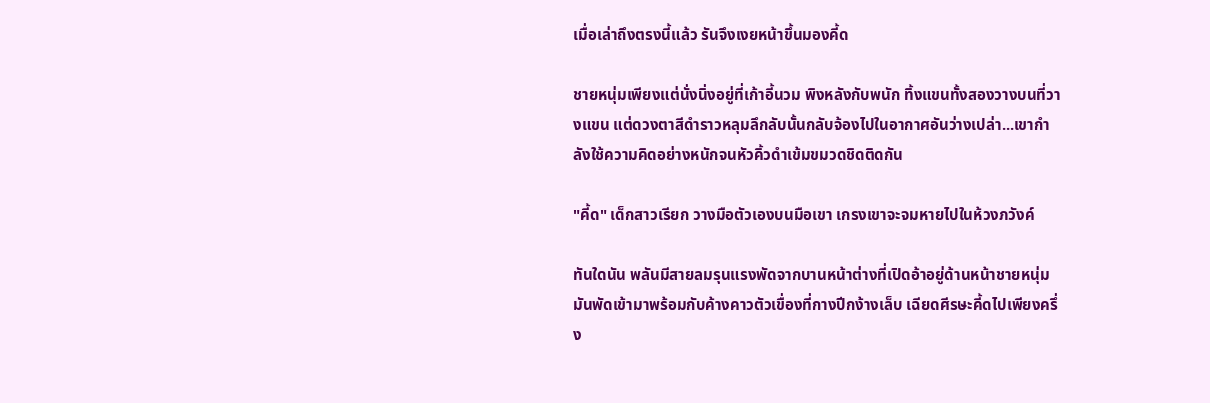เมื่อเล่าถึงตรงนี้แล้ว รันจึงเงยหน้าขึ้นมองคี้ด

ชายหนุ่มเพียงแต่นั่งนิ่งอยู่ที่เก้าอี้นวม พิงหลังกับพนัก ทิ้งแขนทั้งสองวางบนที่วางแขน แต่ดวงตาสีดำราวหลุมลึกลับนั้นกลับจ้องไปในอากาศอันว่างเปล่า...เขากำลังใช้ความคิดอย่างหนักจนหัวคิ้วดำเข้มขมวดชิดติดกัน

"คี้ด" เด็กสาวเรียก วางมือตัวเองบนมือเขา เกรงเขาจะจมหายไปในห้วงภวังค์

ทันใดนัน พลันมีสายลมรุนแรงพัดจากบานหน้าต่างที่เปิดอ้าอยู่ด้านหน้าชายหนุ่ม มันพัดเข้ามาพร้อมกับค้างคาวตัวเขื่องที่กางปีกง้างเล็บ เฉียดศีรษะคี้ดไปเพียงครึ่ง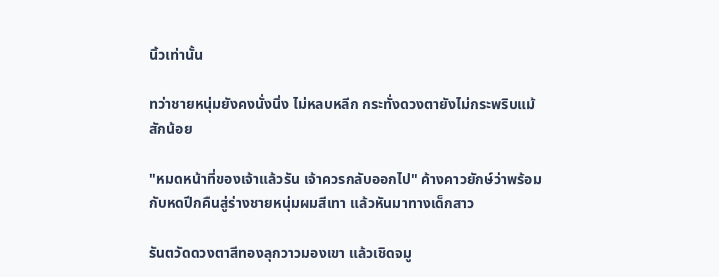นิ้วเท่านั้น

ทว่าชายหนุ่มยังคงนั่งนิ่ง ไม่หลบหลีก กระทั่งดวงตายังไม่กระพริบแม้สักน้อย

"หมดหน้าที่ของเจ้าแล้วรัน เจ้าควรกลับออกไป" ค้างคาวยักษ์ว่าพร้อมกับหดปีกคืนสู่ร่างชายหนุ่มผมสีเทา แล้วหันมาทางเด็กสาว

รันตวัดดวงตาสีทองลุกวาวมองเขา แล้วเชิดจมู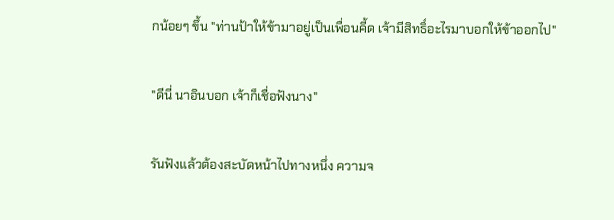กน้อยๆ ขึ้น "ท่านป้าให้ข้ามาอยู่เป็นเพื่อนคี้ด เจ้ามีสิทธิ์อะไรมาบอกให้ข้าออกไป"

"ดีนี่ นาอินบอก เจ้าก็เชื่อฟังนาง"

รันฟังแล้วต้องสะบัดหน้าไปทางหนึ่ง ความจ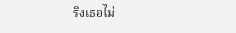ริงเธอไม่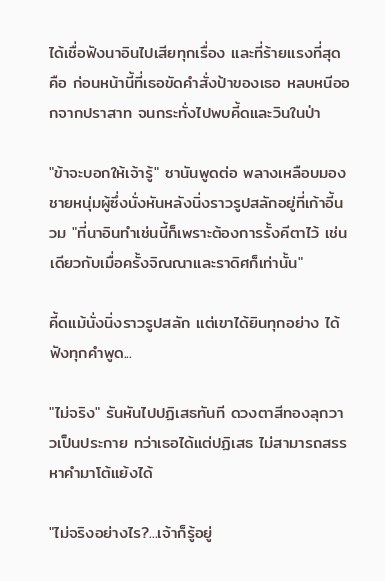ได้เชื่อฟังนาอินไปเสียทุกเรื่อง และที่ร้ายแรงที่สุดคือ ก่อนหน้านี้ที่เธอขัดคำสั่งป้าของเธอ หลบหนีออกจากปราสาท จนกระทั่งไปพบคี้ดและวินในป่า

"ข้าจะบอกให้เจ้ารู้" ซานันพูดต่อ พลางเหลือบมองชายหนุ่มผู้ซึ่งนั่งหันหลังนิ่งราวรูปสลักอยู่ที่เก้าอี้นวม "ที่นาอินทำเช่นนี้ก็เพราะต้องการรั้งคีตาไว้ เช่นเดียวกับเมื่อครั้งจิณณาและราดิศก็เท่านั้น"

คี้ดแม้นั่งนิ่งราวรูปสลัก แต่เขาได้ยินทุกอย่าง ได้ฟังทุกคำพูด...

"ไม่จริง" รันหันไปปฏิเสธทันที ดวงตาสีทองลุกวาวเป็นประกาย ทว่าเธอได้แต่ปฏิเสธ ไม่สามารถสรรหาคำมาโต้แย้งได้

"ไม่จริงอย่างไร?...เจ้าก็รู้อยู่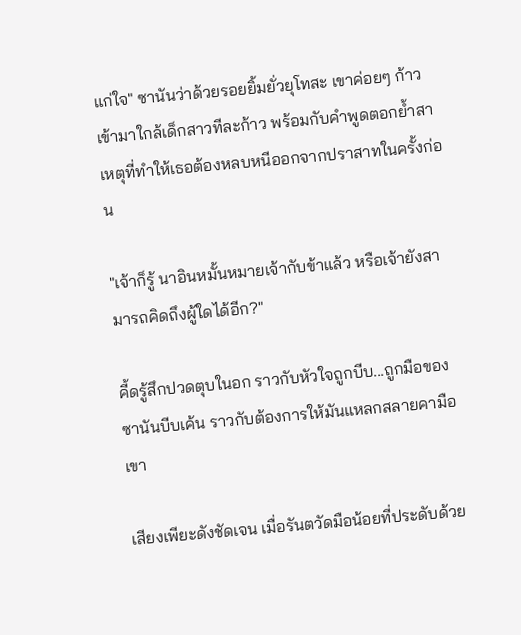แก่ใจ" ซานันว่าด้วยรอยยิ้มยั่วยุโทสะ เขาค่อยๆ ก้าวเข้ามาใกล้เด็กสาวทีละก้าว พร้อมกับคำพูดตอกย้ำสาเหตุที่ทำให้เธอต้องหลบหนีออกจากปราสาทในครั้งก่อน

"เจ้าก็รู้ นาอินหมั้นหมายเจ้ากับข้าแล้ว หรือเจ้ายังสามารถคิดถึงผู้ใดได้อีก?"

คี้ดรู้สึกปวดตุบในอก ราวกับหัวใจถูกบีบ...ถูกมือของซานันบีบเค้น ราวกับต้องการให้มันแหลกสลายคามือเขา

เสียงเพียะดังชัดเจน เมื่อรันตวัดมือน้อยที่ประดับด้วย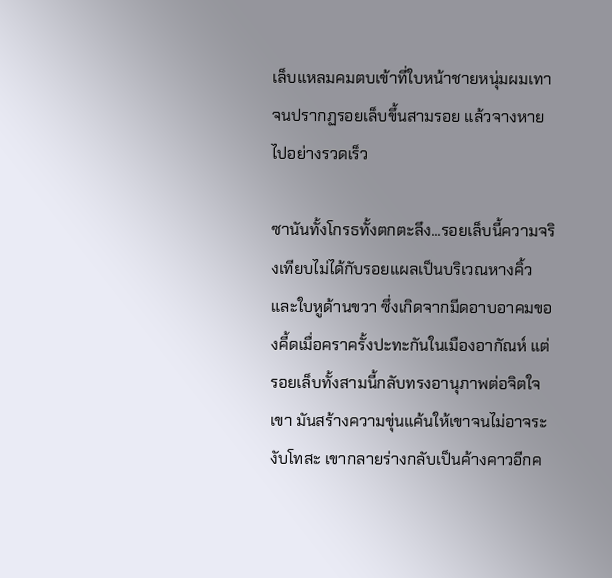เล็บแหลมคมตบเข้าที่ใบหน้าชายหนุ่มผมเทา จนปรากฏรอยเล็บขึ้นสามรอย แล้วจางหายไปอย่างรวดเร็ว

ซานันทั้งโกรธทั้งตกตะลึง...รอยเล็บนี้ความจริงเทียบไม่ได้กับรอยแผลเป็นบริเวณหางคิ้วและใบหูด้านขวา ซึ่งเกิดจากมีดอาบอาคมของคี้ดเมื่อคราครั้งปะทะกันในเมืองอากัณห์ แต่รอยเล็บทั้งสามนี้กลับทรงอานุภาพต่อจิตใจเขา มันสร้างความขุ่นแค้นให้เขาจนไม่อาจระงับโทสะ เขากลายร่างกลับเป็นค้างคาวอีกค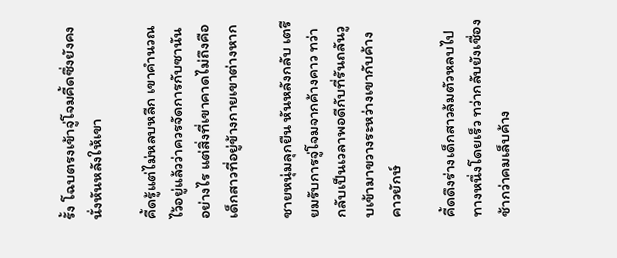รั้ง โฉบตรงเข้าจู่โจมคี้ดซึ่งยังคงนั่งหันหลังให้เขา

คี้ดรู้แต่ไม่หลบหลีก เขาคำนวณไว้อยู่แล้วว่าควรจัดการกับซานันอย่างไร แต่สิ่งที่เขาคาดไม่ถึงคือเด็กสาวที่อยู่ข้างกายเขาต่างหาก

ชายหนุ่มลุกยืน หันหลังกลับ เตรียมรับการจู่โจมจากค้างคาว ทว่ากลับเป็นเวลาพอดีกับที่รันถลันวูบเข้ามาขวางระหว่างเขากับค้างคาวยักษ์

คี้ดดึงร่างเด็กสาวล้มตัวหลบไปทางหนึ่งโดยเร็ว ทว่ากลับยังเชื่องช้ากว่าคมเล็บค้าง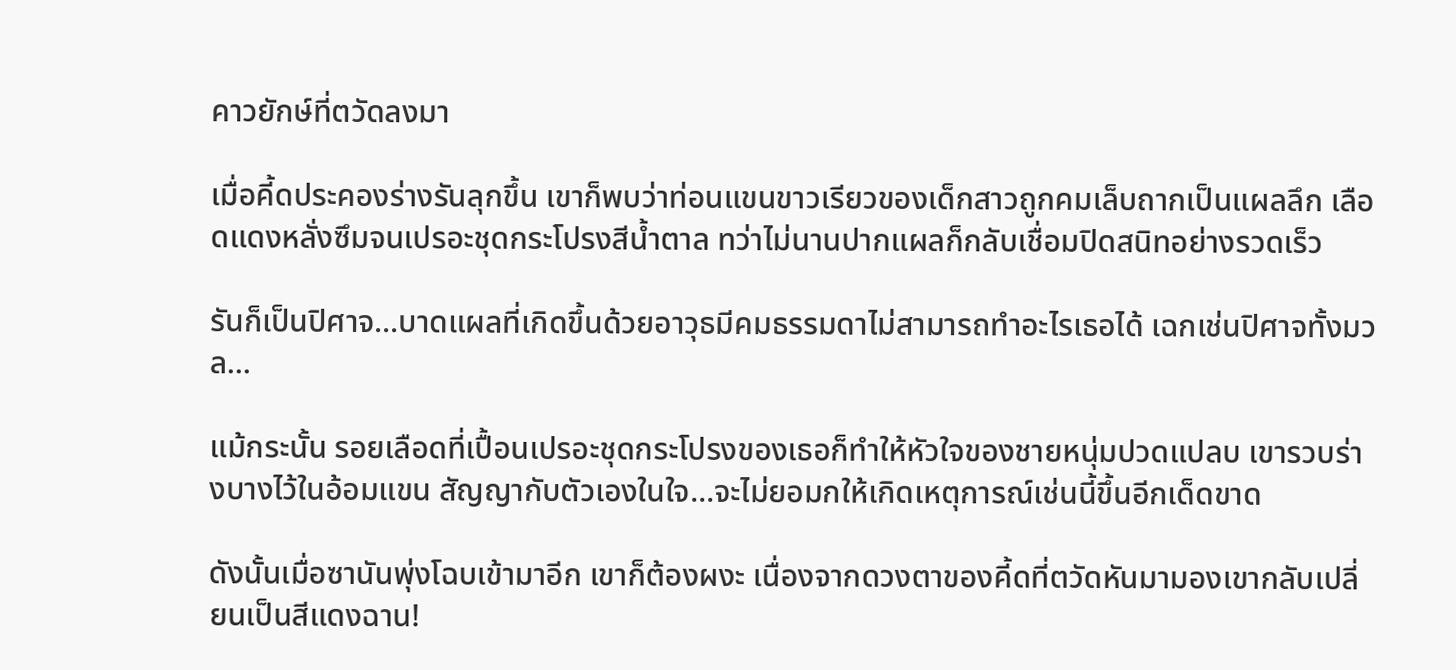คาวยักษ์ที่ตวัดลงมา

เมื่อคี้ดประคองร่างรันลุกขึ้น เขาก็พบว่าท่อนแขนขาวเรียวของเด็กสาวถูกคมเล็บถากเป็นแผลลึก เลือดแดงหลั่งซึมจนเปรอะชุดกระโปรงสีน้ำตาล ทว่าไม่นานปากแผลก็กลับเชื่อมปิดสนิทอย่างรวดเร็ว

รันก็เป็นปิศาจ...บาดแผลที่เกิดขึ้นด้วยอาวุธมีคมธรรมดาไม่สามารถทำอะไรเธอได้ เฉกเช่นปิศาจทั้งมวล...

แม้กระนั้น รอยเลือดที่เปื้อนเปรอะชุดกระโปรงของเธอก็ทำให้หัวใจของชายหนุ่มปวดแปลบ เขารวบร่างบางไว้ในอ้อมแขน สัญญากับตัวเองในใจ...จะไม่ยอมกให้เกิดเหตุการณ์เช่นนี้ขึ้นอีกเด็ดขาด

ดังนั้นเมื่อซานันพุ่งโฉบเข้ามาอีก เขาก็ต้องผงะ เนื่องจากดวงตาของคี้ดที่ตวัดหันมามองเขากลับเปลี่ยนเป็นสีแดงฉาน!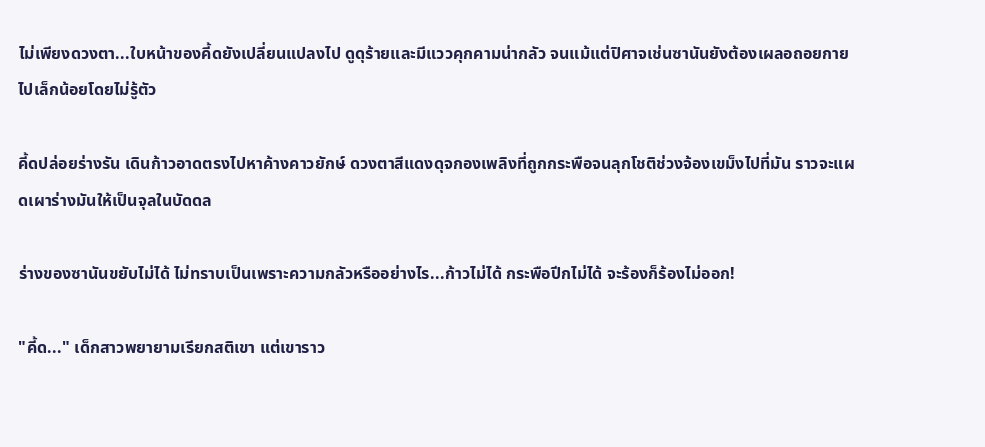ไม่เพียงดวงตา...ใบหน้าของคี้ดยังเปลี่ยนแปลงไป ดูดุร้ายและมีแววคุกคามน่ากลัว จนแม้แต่ปิศาจเช่นซานันยังต้องเผลอถอยกายไปเล็กน้อยโดยไม่รู้ตัว

คี้ดปล่อยร่างรัน เดินก้าวอาดตรงไปหาค้างคาวยักษ์ ดวงตาสีแดงดุจกองเพลิงที่ถูกกระพือจนลุกโชติช่วงจ้องเขม็งไปที่มัน ราวจะแผดเผาร่างมันให้เป็นจุลในบัดดล

ร่างของซานันขยับไม่ได้ ไม่ทราบเป็นเพราะความกลัวหรืออย่างไร...ก้าวไม่ได้ กระพือปีกไม่ได้ จะร้องก็ร้องไม่ออก!

"คี้ด..." เด็กสาวพยายามเรียกสติเขา แต่เขาราว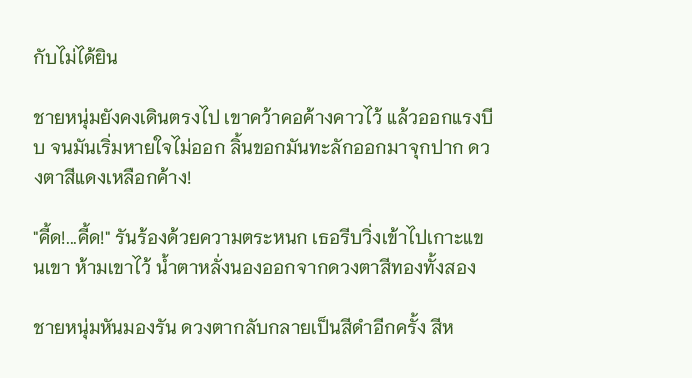กับไม่ได้ยิน

ชายหนุ่มยังคงเดินตรงไป เขาคว้าคอค้างคาวไว้ แล้วออกแรงบีบ จนมันเริ่มหายใจไม่ออก ลิ้นขอกมันทะลักออกมาจุกปาก ดวงตาสีแดงเหลือกค้าง!

"คี้ด!...คี้ด!" รันร้องด้วยความตระหนก เธอรีบวิ่งเข้าไปเกาะแขนเขา ห้ามเขาไว้ น้ำตาหลั่งนองออกจากดวงตาสีทองทั้งสอง

ชายหนุ่มหันมองรัน ดวงตากลับกลายเป็นสีดำอีกครั้ง สีห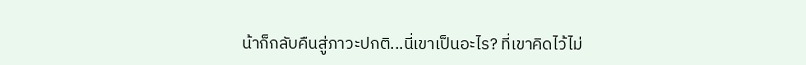น้าก็กลับคืนสู่ภาวะปกติ...นี่เขาเป็นอะไร? ที่เขาคิดไว้ไม่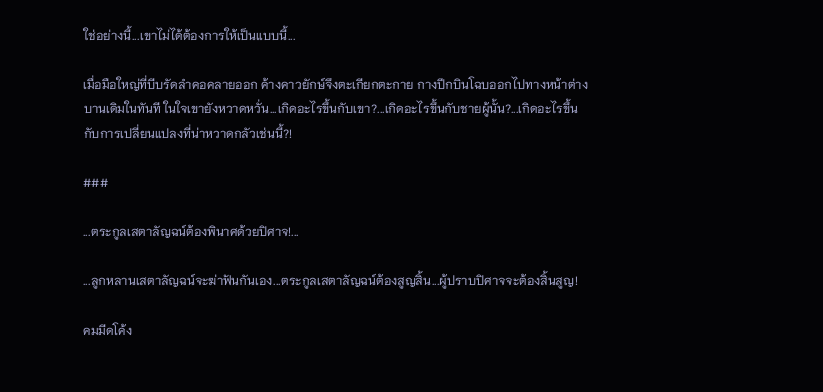ใช่อย่างนี้...เขาไม่ได้ต้องการให้เป็นแบบนี้...

เมื่อมือใหญ่ที่บีบรัดลำคอคลายออก ค้างคาวยักษ์จึงตะเกียกตะกาย กางปีกบินโฉบออกไปทางหน้าต่างบานเดิมในทันที ในใจเขายังหวาดหวั่น...เกิดอะไรขึ้นกับเขา?...เกิดอะไรขึ้นกับชายผู้นั้น?...เกิดอะไรขึ้นกับการเปลี่ยนแปลงที่น่าหวาดกลัวเช่นนี้?!

###

...ตระกูลเสตาลัญฉน์ต้องพินาศด้วยปิศาจ!...

...ลูกหลานเสตาลัญฉน์จะฆ่าฟันกันเอง...ตระกูลเสตาลัญฉน์ต้องสูญสิ้น...ผู้ปราบปิศาจจะต้องสิ้นสูญ!

คมมีดโค้ง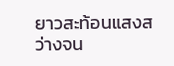ยาวสะท้อนแสงสว่างจน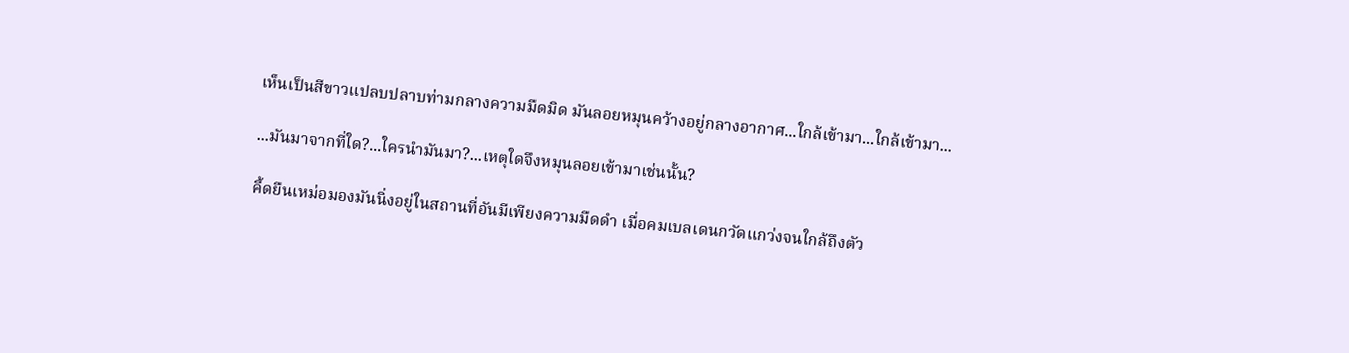เห็นเป็นสีขาวแปลบปลาบท่ามกลางความมืดมิด มันลอยหมุนคว้างอยู่กลางอากาศ...ใกล้เข้ามา...ใกล้เข้ามา...

...มันมาจากที่ใด?...ใครนำมันมา?...เหตุใดจึงหมุนลอยเข้ามาเช่นนั้น?

คี้ดยืนเหม่อมองมันนิ่งอยู่ในสถานที่อันมีเพียงความมืดดำ เมื่อคมเบลเดนกวัดแกว่งจนใกล้ถึงตัว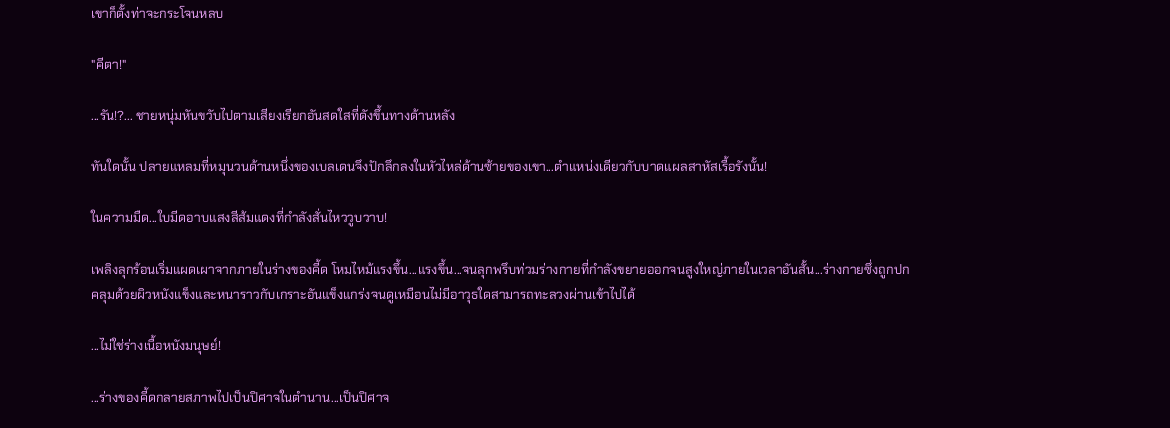เขาก็ตั้งท่าจะกระโจนหลบ

"คีตา!"

...รัน!?... ชายหนุ่มหันขวับไปตามเสียงเรียกอันสดใสที่ดังขึ้นทางด้านหลัง

ทันใดนั้น ปลายแหลมที่หมุนวนด้านหนึ่งของเบลเดนจึงปักลึกลงในหัวไหล่ด้านซ้ายของเขา...ตำแหน่งเดียวกับบาดแผลสาหัสเรื้อรังนั้น!

ในความมืด...ใบมีดอาบแสงสีส้มแดงที่กำลังสั่นไหววูบวาบ!

เพลิงลุกร้อนเริ่มแผดเผาจากภายในร่างของคี้ด โหมไหม้แรงขึ้น...แรงขึ้น...จนลุกพรึบท่วมร่างกายที่กำลังขยายออกจนสูงใหญ่ภายในเวลาอันสั้น...ร่างกายซึ่งถูกปกคลุมด้วยผิวหนังแข็งและหนาราวกับเกราะอันแข็งแกร่งจนดูเหมือนไม่มีอาวุธใดสามารถทะลวงผ่านเข้าไปได้

...ไม่ใช่ร่างเนื้อหนังมนุษย์!

...ร่างของคี้ดกลายสภาพไปเป็นปิศาจในตำนาน...เป็นปิศาจ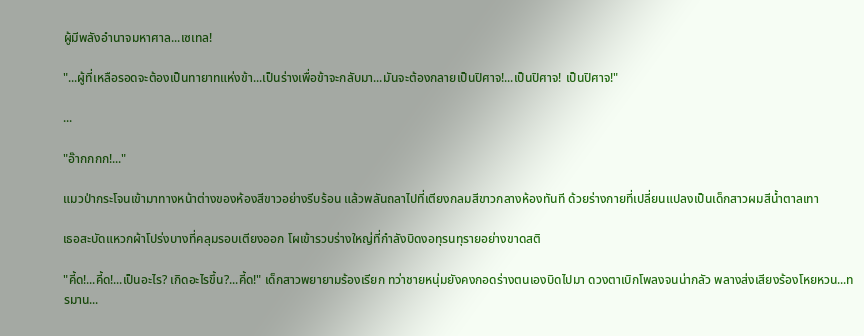ผู้มีพลังอำนาจมหาศาล...เซเทล!

"...ผู้ที่เหลือรอดจะต้องเป็นทายาทแห่งข้า...เป็นร่างเพื่อข้าจะกลับมา...มันจะต้องกลายเป็นปิศาจ!...เป็นปิศาจ! เป็นปิศาจ!"

...

"อ๊ากกกก!..."

แมวป่ากระโจนเข้ามาทางหน้าต่างของห้องสีขาวอย่างรีบร้อน แล้วพลันถลาไปที่เตียงกลมสีขาวกลางห้องทันที ด้วยร่างกายที่เปลี่ยนแปลงเป็นเด็กสาวผมสีน้ำตาลเทา

เธอสะบัดแหวกผ้าโปร่งบางที่คลุมรอบเตียงออก โผเข้ารวบร่างใหญ่ที่กำลังบิดงอทุรนทุรายอย่างขาดสติ

"คี้ด!...คี้ด!...เป็นอะไร? เกิดอะไรขึ้น?...คี้ด!" เด็กสาวพยายามร้องเรียก ทว่าชายหนุ่มยังคงกอดร่างตนเองบิดไปมา ดวงตาเบิกโพลงจนน่ากลัว พลางส่งเสียงร้องโหยหวน...ทรมาน...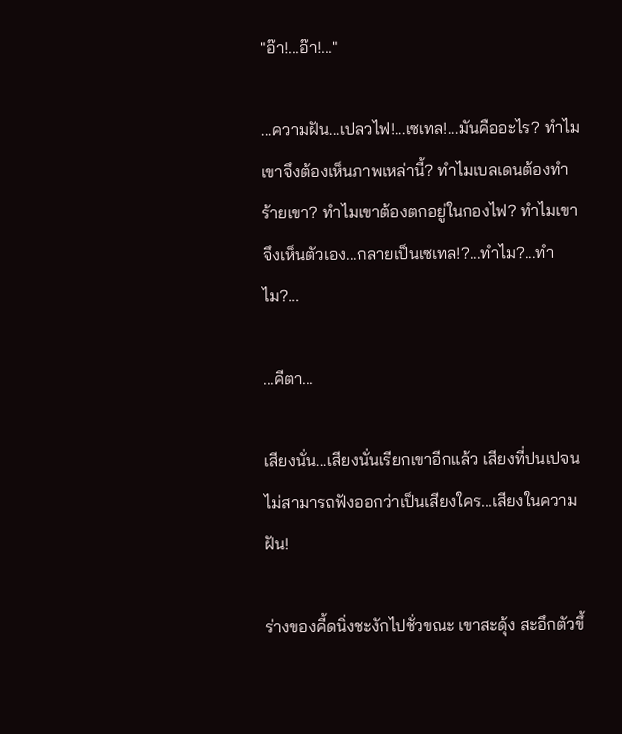"อ๊า!...อ๊า!..."

...ความฝัน...เปลวไฟ!...เซเทล!...มันคืออะไร? ทำไมเขาจึงต้องเห็นภาพเหล่านี้? ทำไมเบลเดนต้องทำร้ายเขา? ทำไมเขาต้องตกอยู่ในกองไฟ? ทำไมเขาจึงเห็นตัวเอง...กลายเป็นเซเทล!?...ทำไม?...ทำไม?...

...คีตา...

เสียงนั่น...เสียงนั่นเรียกเขาอีกแล้ว เสียงที่ปนเปจนไม่สามารถฟังออกว่าเป็นเสียงใคร...เสียงในความฝัน!

ร่างของคี้ดนิ่งชะงักไปชั่วขณะ เขาสะดุ้ง สะอึกตัวขึ้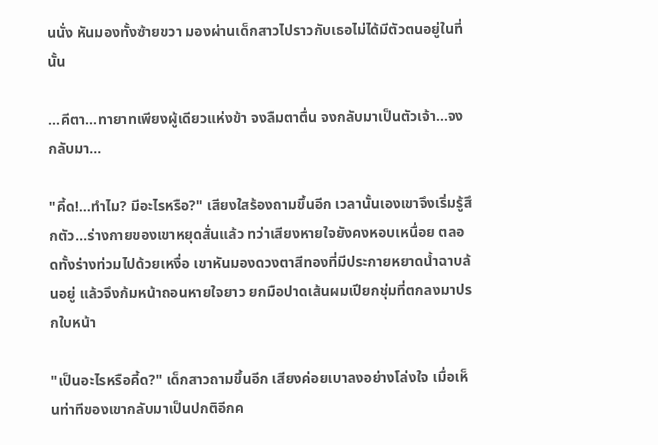นนั่ง หันมองทั้งซ้ายขวา มองผ่านเด็กสาวไปราวกับเธอไม่ได้มีตัวตนอยู่ในที่นั้น

...คีตา...ทายาทเพียงผู้เดียวแห่งข้า จงลืมตาตื่น จงกลับมาเป็นตัวเจ้า...จงกลับมา...

"คี้ด!...ทำไม? มีอะไรหรือ?" เสียงใสร้องถามขึ้นอีก เวลานั้นเองเขาจึงเริ่มรู้สึกตัว...ร่างกายของเขาหยุดสั่นแล้ว ทว่าเสียงหายใจยังคงหอบเหนื่อย ตลอดทั้งร่างท่วมไปด้วยเหงื่อ เขาหันมองดวงตาสีทองที่มีประกายหยาดน้ำฉาบล้นอยู่ แล้วจึงก้มหน้าถอนหายใจยาว ยกมือปาดเส้นผมเปียกชุ่มที่ตกลงมาปรกใบหน้า

"เป็นอะไรหรือคี้ด?" เด็กสาวถามขึ้นอีก เสียงค่อยเบาลงอย่างโล่งใจ เมื่อเห็นท่าทีของเขากลับมาเป็นปกติอีกค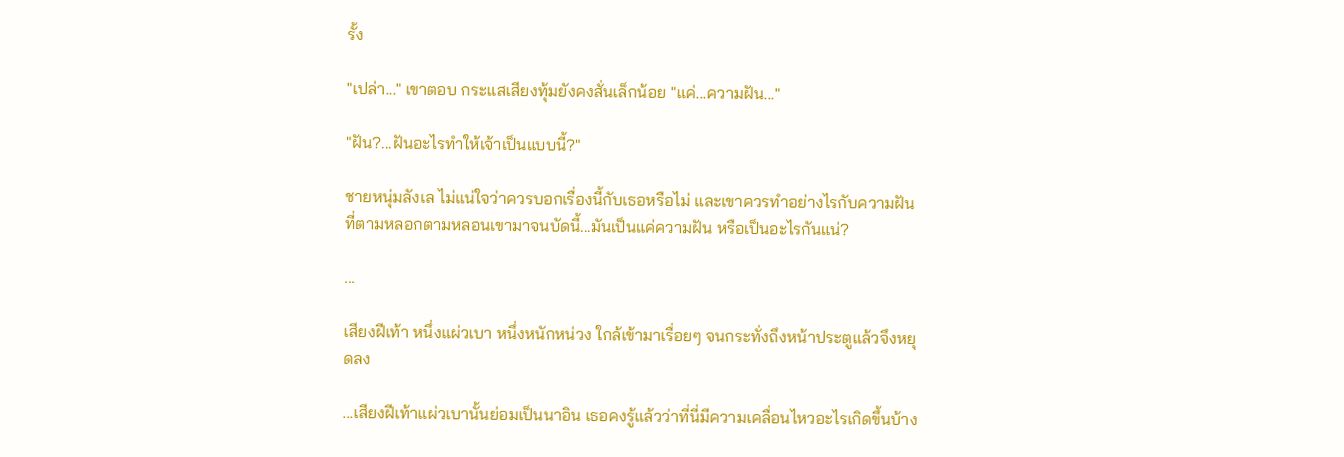รั้ง

"เปล่า..." เขาตอบ กระแสเสียงทุ้มยังคงสั่นเล็กน้อย "แค่...ความฝัน..."

"ฝัน?...ฝันอะไรทำให้เจ้าเป็นแบบนี้?"

ชายหนุ่มลังเล ไม่แน่ใจว่าควรบอกเรื่องนี้กับเธอหรือไม่ และเขาควรทำอย่างไรกับความฝันที่ตามหลอกตามหลอนเขามาจนบัดนี้...มันเป็นแค่ความฝัน หรือเป็นอะไรกันแน่?

...

เสียงฝีเท้า หนึ่งแผ่วเบา หนึ่งหนักหน่วง ใกล้เข้ามาเรื่อยๆ จนกระทั่งถึงหน้าประตูแล้วจึงหยุดลง

...เสียงฝีเท้าแผ่วเบานั้นย่อมเป็นนาอิน เธอคงรู้แล้วว่าที่นี่มีความเคลื่อนไหวอะไรเกิดขึ้นบ้าง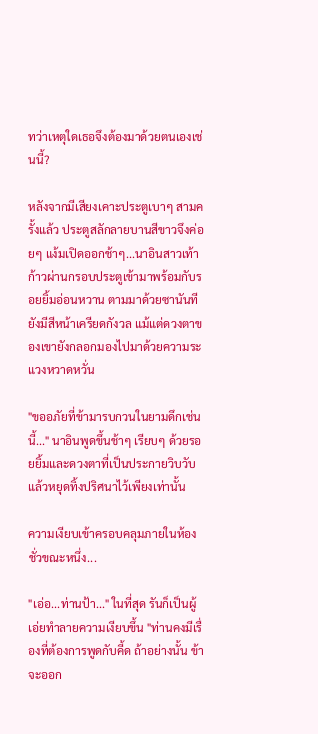ทว่าเหตุใดเธอจึงต้องมาด้วยตนเองเช่นนี้?

หลังจากมีเสียงเคาะประตูเบาๆ สามครั้งแล้ว ประตูสลักลายบานสีขาวจึงค่อยๆ แง้มเปิดออกช้าๆ...นาอินสาวเท้าก้าวผ่านกรอบประตูเข้ามาพร้อมกับรอยยิ้มอ่อนหวาน ตามมาด้วยซานันทียังมีสีหน้าเครียดกังวล แม้แต่ดวงตาของเขายังกลอกมองไปมาด้วยความระแวงหวาดหวั่น

"ขออภัยที่ข้ามารบกวนในยามดึกเช่นนี้..." นาอินพูดขึ้นช้าๆ เรียบๆ ด้วยรอยยิ้มและดวงตาที่เป็นประกายวิบวับ แล้วหยุดทิ้งปริศนาไว้เพียงเท่านั้น

ความเงียบเข้าครอบคลุมภายในห้องชั่วขณะหนึ่ง...

"เอ่อ...ท่านป้า..." ในที่สุด รันก็เป็นผู้เอ่ยทำลายความเงียบขึ้น "ท่านคงมีเรื่องที่ต้องการพูดกับคี้ด ถ้าอย่างนั้น ข้าจะออก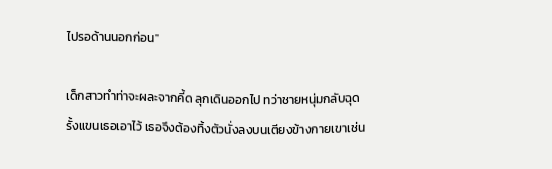ไปรอด้านนอกก่อน"

เด็กสาวทำท่าจะผละจากคี้ด ลุกเดินออกไป ทว่าชายหนุ่มกลับฉุดรั้งแขนเธอเอาไว้ เธอจึงต้องทิ้งตัวนั่งลงบนเตียงข้างกายเขาเช่น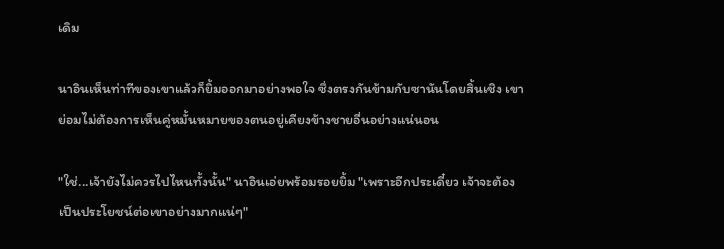เดิม

นาอินเห็นท่าทีของเขาแล้วก็ยิ้มออกมาอย่างพอใจ ซึ่งตรงกันข้ามกับซานันโดยสิ้นเชิง เขาย่อมไม่ต้องการเห็นคู่หมั้นหมายของตนอยู่เคียงข้างชายอื่นอย่างแน่นอน

"ใช่...เจ้ายังไม่ควรไปไหนทั้งนั้น" นาอินเอ่ยพร้อมรอยยิ้ม "เพราะอีกประเดี๋ยว เจ้าจะต้องเป็นประโยชน์ต่อเขาอย่างมากแน่ๆ"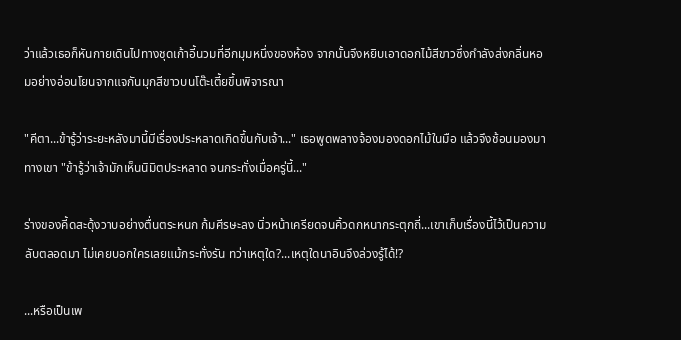ว่าแล้วเธอก็หันกายเดินไปทางชุดเก้าอี้นวมที่อีกมุมหนึ่งของห้อง จากนั้นจึงหยิบเอาดอกไม้สีขาวซึ่งกำลังส่งกลิ่นหอมอย่างอ่อนโยนจากแจกันมุกสีขาวบนโต๊ะเตี้ยขึ้นพิจารณา

"คีตา...ข้ารู้ว่าระยะหลังมานี้มีเรื่องประหลาดเกิดขึ้นกับเจ้า..." เธอพูดพลางจ้องมองดอกไม้ในมือ แล้วจึงช้อนมองมาทางเขา "ข้ารู้ว่าเจ้ามักเห็นนิมิตประหลาด จนกระทั่งเมื่อครู่นี้..."

ร่างของคี้ดสะดุ้งวาบอย่างตื่นตระหนก ก้มศีรษะลง นิ่วหน้าเครียดจนคิ้วดกหนากระตุกถี่...เขาเก็บเรื่องนี้ไว้เป็นความลับตลอดมา ไม่เคยบอกใครเลยแม้กระทั่งรัน ทว่าเหตุใด?...เหตุใดนาอินจึงล่วงรู้ได้!?

...หรือเป็นเพ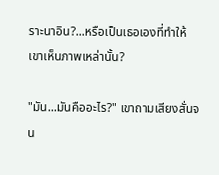ราะนาอิน?...หรือเป็นเธอเองที่ทำให้เขาเห็นภาพเหล่านั้น?

"มัน...มันคืออะไร?" เขาถามเสียงสั่นจน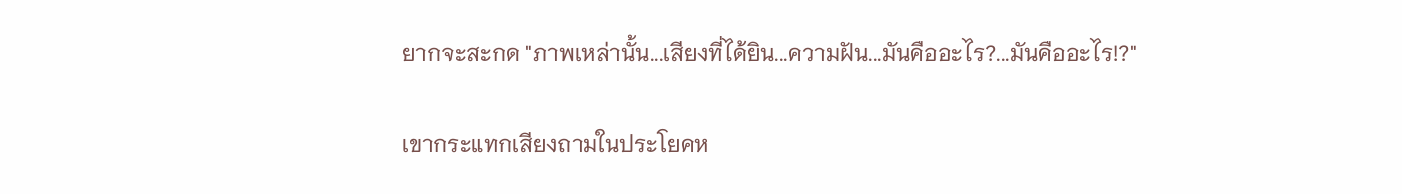ยากจะสะกด "ภาพเหล่านั้น...เสียงที่ได้ยิน...ความฝัน...มันคืออะไร?...มันคืออะไร!?"

เขากระแทกเสียงถามในประโยคห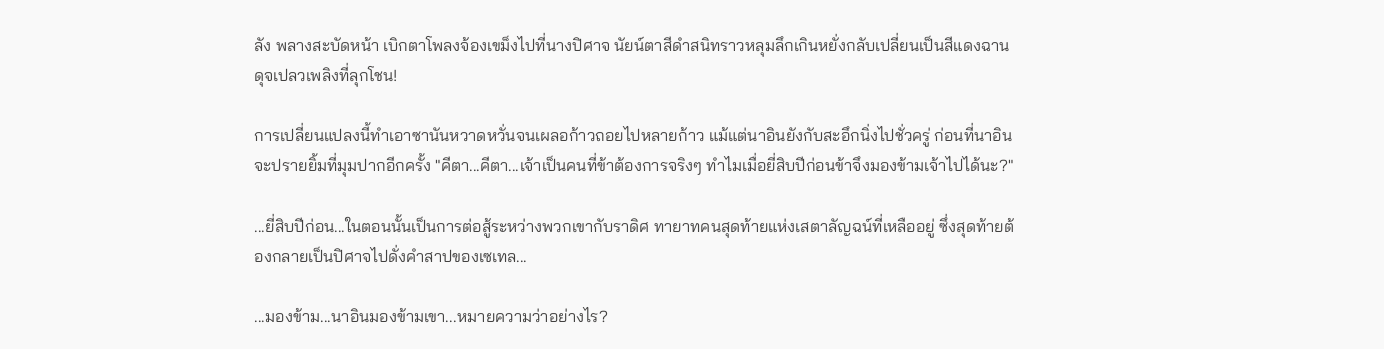ลัง พลางสะบัดหน้า เบิกตาโพลงจ้องเขม็งไปที่นางปิศาจ นัยน์ตาสีดำสนิทราวหลุมลึกเกินหยั่งกลับเปลี่ยนเป็นสีแดงฉานดุจเปลวเพลิงที่ลุกโชน!

การเปลี่ยนแปลงนี้ทำเอาซานันหวาดหวั่นจนเผลอก้าวถอยไปหลายก้าว แม้แต่นาอินยังกับสะอึกนิ่งไปชั่วครู่ ก่อนที่นาอินจะปรายยิ้มที่มุมปากอีกครั้ง "คีตา...คีตา...เจ้าเป็นคนที่ข้าต้องการจริงๆ ทำไมเมื่อยี่สิบปีก่อนข้าจึงมองข้ามเจ้าไปได้นะ?"

...ยี่สิบปีก่อน...ในตอนนั้นเป็นการต่อสู้ระหว่างพวกเขากับราดิศ ทายาทคนสุดท้ายแห่งเสตาลัญฉน์ที่เหลืออยู่ ซึ่งสุดท้ายต้องกลายเป็นปิศาจไปดั่งคำสาปของเซเทล...

...มองข้าม...นาอินมองข้ามเขา...หมายความว่าอย่างไร?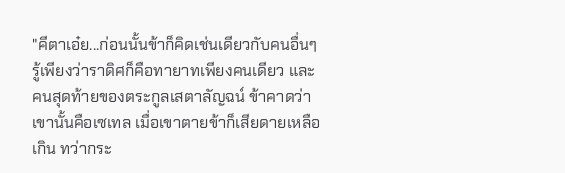"คีตาเอ๋ย...ก่อนนั้นข้าก็คิดเช่นเดียวกับคนอื่นๆ รู้เพียงว่าราดิศก็คือทายาทเพียงคนเดียว และคนสุดท้ายของตระกูลเสตาลัญฉน์ ข้าคาดว่าเขานั้นคือเซเทล เมื่อเขาตายข้าก็เสียดายเหลือเกิน ทว่ากระ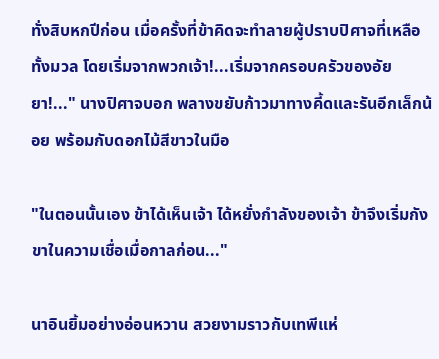ทั่งสิบหกปีก่อน เมื่อครั้งที่ข้าคิดจะทำลายผู้ปราบปิศาจที่เหลือทั้งมวล โดยเริ่มจากพวกเจ้า!...เริ่มจากครอบครัวของอัยยา!..." นางปิศาจบอก พลางขยับก้าวมาทางคี้ดและรันอีกเล็กน้อย พร้อมกับดอกไม้สีขาวในมือ

"ในตอนนั้นเอง ข้าได้เห็นเจ้า ได้หยั่งกำลังของเจ้า ข้าจึงเริ่มกังขาในความเชื่อเมื่อกาลก่อน..."

นาอินยิ้มอย่างอ่อนหวาน สวยงามราวกับเทพีแห่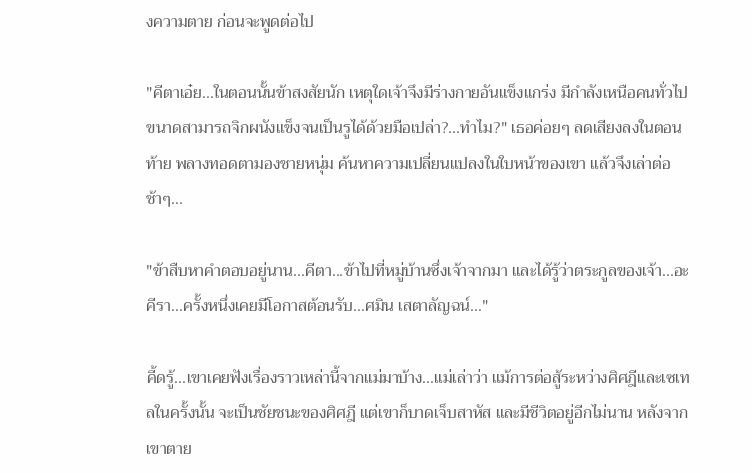งความตาย ก่อนจะพูดต่อไป

"คีตาเอ๋ย...ในตอนนั้นข้าสงสัยนัก เหตุใดเจ้าจึงมีร่างกายอันแข็งแกร่ง มีกำลังเหนือคนทั่วไป ขนาดสามารถจิกผนังแข็งจนเป็นรูได้ด้วยมือเปล่า?...ทำไม?" เธอค่อยๆ ลดเสียงลงในตอนท้าย พลางทอดตามองชายหนุ่ม ค้นหาความเปลี่ยนแปลงในใบหน้าของเขา แล้วจึงเล่าต่อช้าๆ...

"ข้าสืบหาคำตอบอยู่นาน...คีตา...ข้าไปที่หมู่บ้านซึ่งเจ้าจากมา และได้รู้ว่าตระกูลของเจ้า...อะคีรา...ครั้งหนึ่งเคยมีโอกาสต้อนรับ...ศมิน เสตาลัญฉน์..."

คี้ดรู้...เขาเคยฟังเรื่องราวเหล่านี้จากแม่มาบ้าง...แม่เล่าว่า แม้การต่อสู้ระหว่างศิศฎีและเซเทลในครั้งนั้น จะเป็นชัยชนะของศิศฎี แต่เขาก็บาดเจ็บสาหัส และมีชีวิตอยู่อีกไม่นาน หลังจากเขาตาย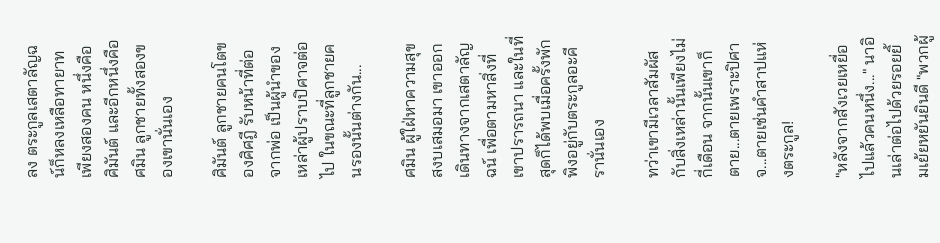ลง ตระกูลเสตาลัญฉน์ก็หลงเหลือทายาทเพียงสองคน หนึ่งคือ ศิมันต์ และอีกหนึ่งคือ ศมิน ลูกชายทั้งสองของเขานั่นเอง

ศิมันต์ ลูกชายคนโตของศิศฎี รับหน้าที่ต่อจากพ่อ เป็นผู้นำของเหล่าผู้ปราบปิศาจต่อไป ในขณะที่ลูกชายคนรองนั้นต่างกัน...

ศมิน ผู้ใฝ่หาความสุขสงบเสมอมา เขาออกเดินทางจากเสตาลัญฉน์ เพื่อตามหาสิ่งที่เขาปรารถนา และในที่สุดก็ได้พบเมื่อครั้งพักพิงอยู่กับตระกูลอะคีรานั่นเอง

ทว่าเขามีเวลาสัมผัสกับสิ่งเหล่านั้นเพียงไม่กี่เดือน จากนั้นเขาก็ตาย...ตายเพราะปิศาจ...ตายเช่นคำสาปแห่งตระกูล!

"หลังจากสังเวยเหยื่อไปแล้วคนหนึ่ง..." นาอินเล่าต่อไปด้วยรอยยิ้มเย้ยหยันยินดี "พวกผู้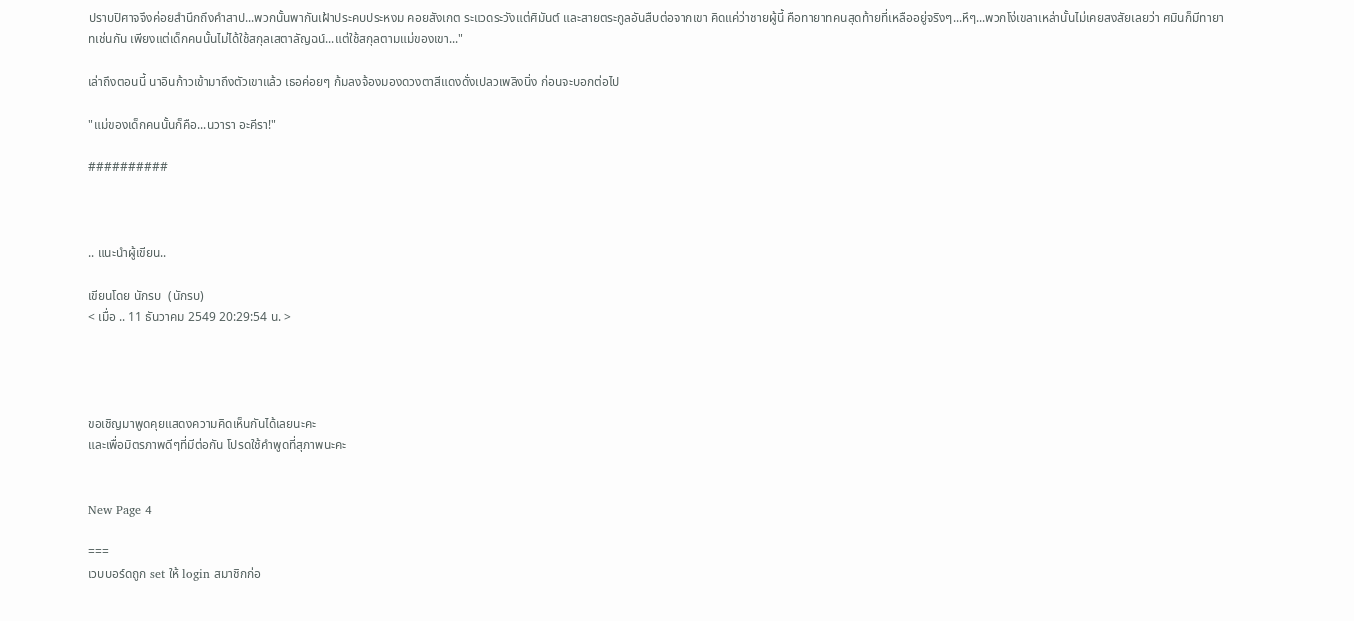ปราบปิศาจจึงค่อยสำนึกถึงคำสาป...พวกนั้นพากันเฝ้าประคบประหงม คอยสังเกต ระแวดระวังแต่ศิมันต์ และสายตระกูลอันสืบต่อจากเขา คิดแค่ว่าชายผู้นี้ คือทายาทคนสุดท้ายที่เหลืออยู่จริงๆ...หึๆ...พวกโง่เขลาเหล่านั้นไม่เคยสงสัยเลยว่า ศมินก็มีทายาทเช่นกัน เพียงแต่เด็กคนนั้นไม่ได้ใช้สกุลเสตาลัญฉน์...แต่ใช้สกุลตามแม่ของเขา..."

เล่าถึงตอนนี้ นาอินก้าวเข้ามาถึงตัวเขาแล้ว เธอค่อยๆ ก้มลงจ้องมองดวงตาสีแดงดั่งเปลวเพลิงนิ่ง ก่อนจะบอกต่อไป

"แม่ของเด็กคนนั้นก็คือ...นวารา อะคีรา!"

##########



.. แนะนำผู้เขียน..

เขียนโดย นักรบ  (นักรบ)
< เมื่อ .. 11 ธันวาคม 2549 20:29:54 น. >




ขอเชิญมาพูดคุยแสดงความคิดเห็นกันได้เลยนะคะ
และเพื่อมิตรภาพดีๆที่มีต่อกัน โปรดใช้คำพูดที่สุภาพนะคะ


New Page 4

===
เวบบอร์ดถูก set ให้ login สมาชิกก่อ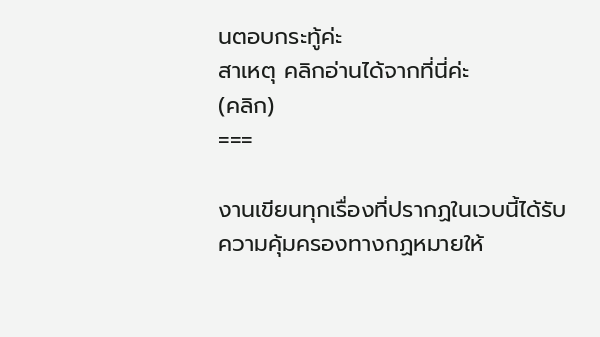นตอบกระทู้ค่ะ
สาเหตุ คลิกอ่านได้จากที่นี่ค่ะ
(คลิก)
===

งานเขียนทุกเรื่องที่ปรากฏในเวบนี้ได้รับความคุ้มครองทางกฏหมายให้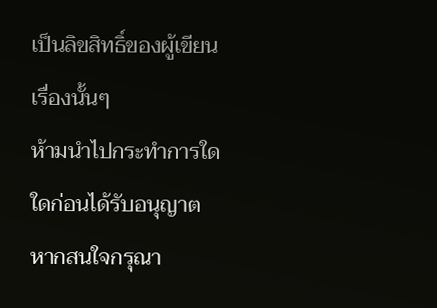เป็นลิขสิทธิ์ของผู้เขียนเรื่องนั้นๆ
ห้ามนำไปกระทำการใดใดก่อนได้รับอนุญาต หากสนใจกรุณา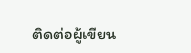ติดต่อผู้เขียน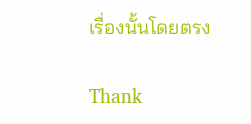เรื่องนั้นโดยตรง

Thank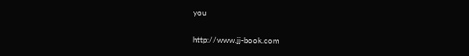you

http://www.jj-book.com